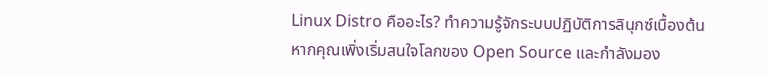Linux Distro คืออะไร? ทำความรู้จักระบบปฏิบัติการลินุกซ์เบื้องต้น
หากคุณเพิ่งเริ่มสนใจโลกของ Open Source และกำลังมอง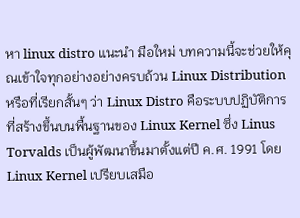หา linux distro แนะนำ มือใหม่ บทความนี้จะช่วยให้คุณเข้าใจทุกอย่างอย่างครบถ้วน Linux Distribution หรือที่เรียกสั้นๆ ว่า Linux Distro คือระบบปฏิบัติการที่สร้างขึ้นบนพื้นฐานของ Linux Kernel ซึ่ง Linus Torvalds เป็นผู้พัฒนาขึ้นมาตั้งแต่ปี ค.ศ. 1991 โดย Linux Kernel เปรียบเสมือ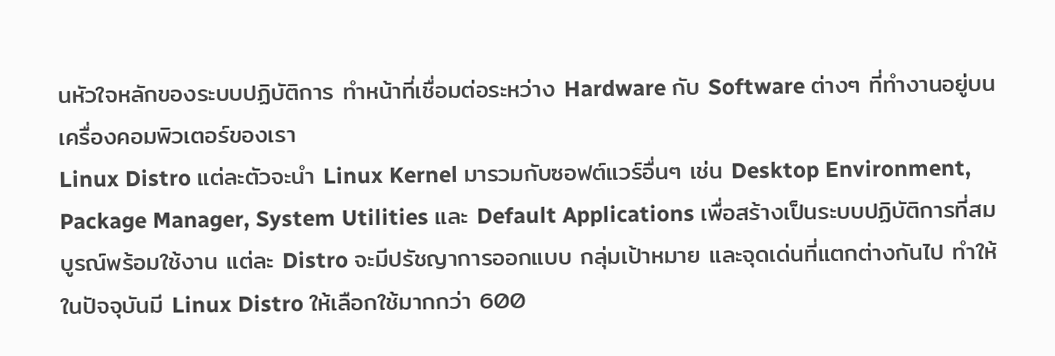นหัวใจหลักของระบบปฏิบัติการ ทำหน้าที่เชื่อมต่อระหว่าง Hardware กับ Software ต่างๆ ที่ทำงานอยู่บนเครื่องคอมพิวเตอร์ของเรา
Linux Distro แต่ละตัวจะนำ Linux Kernel มารวมกับซอฟต์แวร์อื่นๆ เช่น Desktop Environment, Package Manager, System Utilities และ Default Applications เพื่อสร้างเป็นระบบปฏิบัติการที่สมบูรณ์พร้อมใช้งาน แต่ละ Distro จะมีปรัชญาการออกแบบ กลุ่มเป้าหมาย และจุดเด่นที่แตกต่างกันไป ทำให้ในปัจจุบันมี Linux Distro ให้เลือกใช้มากกว่า 600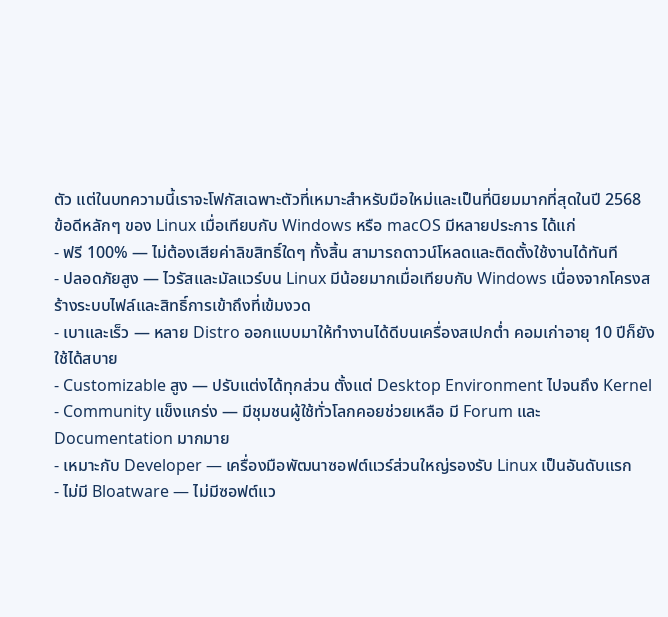ตัว แต่ในบทความนี้เราจะโฟกัสเฉพาะตัวที่เหมาะสำหรับมือใหม่และเป็นที่นิยมมากที่สุดในปี 2568
ข้อดีหลักๆ ของ Linux เมื่อเทียบกับ Windows หรือ macOS มีหลายประการ ได้แก่
- ฟรี 100% — ไม่ต้องเสียค่าลิขสิทธิ์ใดๆ ทั้งสิ้น สามารถดาวน์โหลดและติดตั้งใช้งานได้ทันที
- ปลอดภัยสูง — ไวรัสและมัลแวร์บน Linux มีน้อยมากเมื่อเทียบกับ Windows เนื่องจากโครงสร้างระบบไฟล์และสิทธิ์การเข้าถึงที่เข้มงวด
- เบาและเร็ว — หลาย Distro ออกแบบมาให้ทำงานได้ดีบนเครื่องสเปกต่ำ คอมเก่าอายุ 10 ปีก็ยังใช้ได้สบาย
- Customizable สูง — ปรับแต่งได้ทุกส่วน ตั้งแต่ Desktop Environment ไปจนถึง Kernel
- Community แข็งแกร่ง — มีชุมชนผู้ใช้ทั่วโลกคอยช่วยเหลือ มี Forum และ Documentation มากมาย
- เหมาะกับ Developer — เครื่องมือพัฒนาซอฟต์แวร์ส่วนใหญ่รองรับ Linux เป็นอันดับแรก
- ไม่มี Bloatware — ไม่มีซอฟต์แว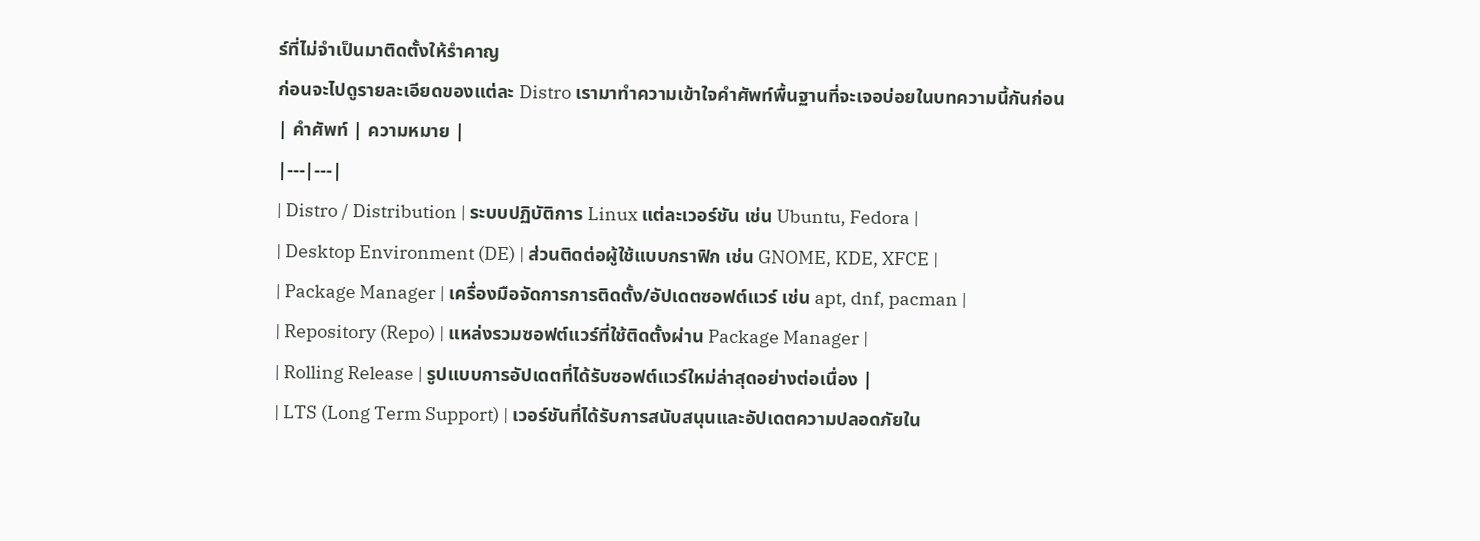ร์ที่ไม่จำเป็นมาติดตั้งให้รำคาญ
ก่อนจะไปดูรายละเอียดของแต่ละ Distro เรามาทำความเข้าใจคำศัพท์พื้นฐานที่จะเจอบ่อยในบทความนี้กันก่อน
| คำศัพท์ | ความหมาย |
|---|---|
| Distro / Distribution | ระบบปฏิบัติการ Linux แต่ละเวอร์ชัน เช่น Ubuntu, Fedora |
| Desktop Environment (DE) | ส่วนติดต่อผู้ใช้แบบกราฟิก เช่น GNOME, KDE, XFCE |
| Package Manager | เครื่องมือจัดการการติดตั้ง/อัปเดตซอฟต์แวร์ เช่น apt, dnf, pacman |
| Repository (Repo) | แหล่งรวมซอฟต์แวร์ที่ใช้ติดตั้งผ่าน Package Manager |
| Rolling Release | รูปแบบการอัปเดตที่ได้รับซอฟต์แวร์ใหม่ล่าสุดอย่างต่อเนื่อง |
| LTS (Long Term Support) | เวอร์ชันที่ได้รับการสนับสนุนและอัปเดตความปลอดภัยใน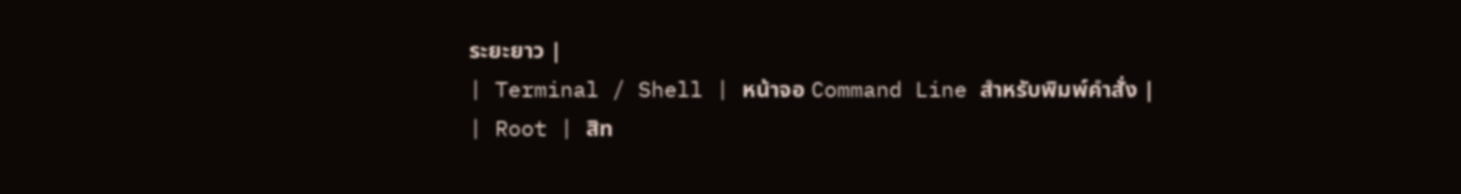ระยะยาว |
| Terminal / Shell | หน้าจอ Command Line สำหรับพิมพ์คำสั่ง |
| Root | สิท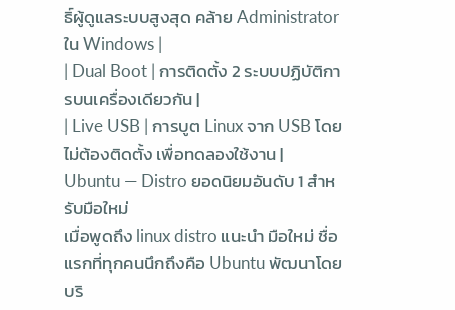ธิ์ผู้ดูแลระบบสูงสุด คล้าย Administrator ใน Windows |
| Dual Boot | การติดตั้ง 2 ระบบปฏิบัติการบนเครื่องเดียวกัน |
| Live USB | การบูต Linux จาก USB โดยไม่ต้องติดตั้ง เพื่อทดลองใช้งาน |
Ubuntu — Distro ยอดนิยมอันดับ 1 สำหรับมือใหม่
เมื่อพูดถึง linux distro แนะนำ มือใหม่ ชื่อแรกที่ทุกคนนึกถึงคือ Ubuntu พัฒนาโดยบริ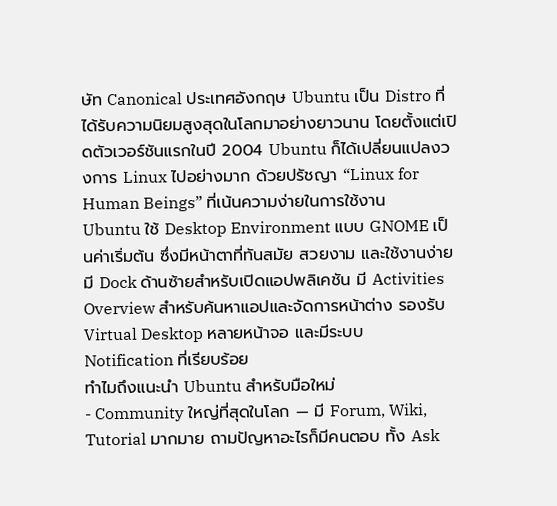ษัท Canonical ประเทศอังกฤษ Ubuntu เป็น Distro ที่ได้รับความนิยมสูงสุดในโลกมาอย่างยาวนาน โดยตั้งแต่เปิดตัวเวอร์ชันแรกในปี 2004 Ubuntu ก็ได้เปลี่ยนแปลงวงการ Linux ไปอย่างมาก ด้วยปรัชญา “Linux for Human Beings” ที่เน้นความง่ายในการใช้งาน
Ubuntu ใช้ Desktop Environment แบบ GNOME เป็นค่าเริ่มต้น ซึ่งมีหน้าตาที่ทันสมัย สวยงาม และใช้งานง่าย มี Dock ด้านซ้ายสำหรับเปิดแอปพลิเคชัน มี Activities Overview สำหรับค้นหาแอปและจัดการหน้าต่าง รองรับ Virtual Desktop หลายหน้าจอ และมีระบบ Notification ที่เรียบร้อย
ทำไมถึงแนะนำ Ubuntu สำหรับมือใหม่
- Community ใหญ่ที่สุดในโลก — มี Forum, Wiki, Tutorial มากมาย ถามปัญหาอะไรก็มีคนตอบ ทั้ง Ask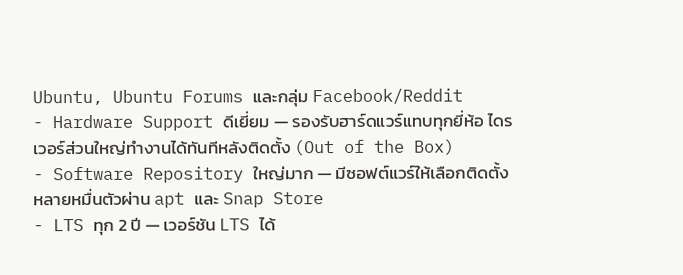Ubuntu, Ubuntu Forums และกลุ่ม Facebook/Reddit
- Hardware Support ดีเยี่ยม — รองรับฮาร์ดแวร์แทบทุกยี่ห้อ ไดรเวอร์ส่วนใหญ่ทำงานได้ทันทีหลังติดตั้ง (Out of the Box)
- Software Repository ใหญ่มาก — มีซอฟต์แวร์ให้เลือกติดตั้งหลายหมื่นตัวผ่าน apt และ Snap Store
- LTS ทุก 2 ปี — เวอร์ชัน LTS ได้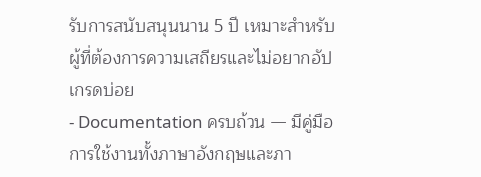รับการสนับสนุนนาน 5 ปี เหมาะสำหรับผู้ที่ต้องการความเสถียรและไม่อยากอัปเกรดบ่อย
- Documentation ครบถ้วน — มีคู่มือการใช้งานทั้งภาษาอังกฤษและภา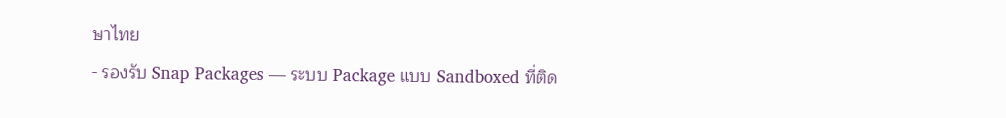ษาไทย
- รองรับ Snap Packages — ระบบ Package แบบ Sandboxed ที่ติด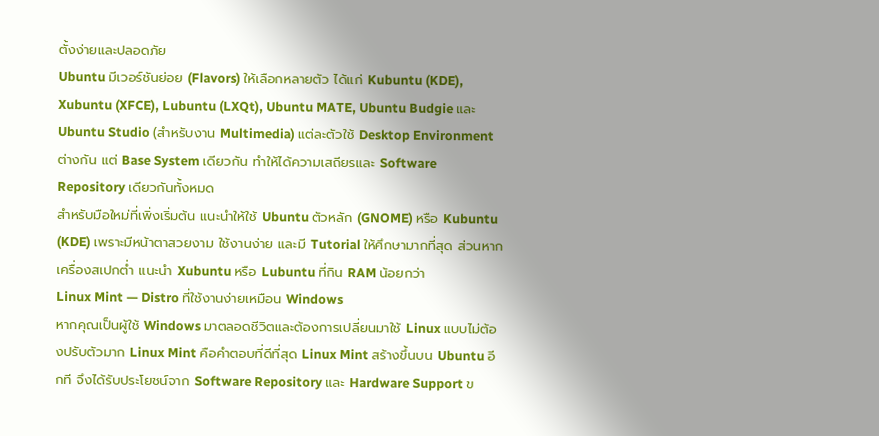ตั้งง่ายและปลอดภัย
Ubuntu มีเวอร์ชันย่อย (Flavors) ให้เลือกหลายตัว ได้แก่ Kubuntu (KDE), Xubuntu (XFCE), Lubuntu (LXQt), Ubuntu MATE, Ubuntu Budgie และ Ubuntu Studio (สำหรับงาน Multimedia) แต่ละตัวใช้ Desktop Environment ต่างกัน แต่ Base System เดียวกัน ทำให้ได้ความเสถียรและ Software Repository เดียวกันทั้งหมด
สำหรับมือใหม่ที่เพิ่งเริ่มต้น แนะนำให้ใช้ Ubuntu ตัวหลัก (GNOME) หรือ Kubuntu (KDE) เพราะมีหน้าตาสวยงาม ใช้งานง่าย และมี Tutorial ให้ศึกษามากที่สุด ส่วนหากเครื่องสเปกต่ำ แนะนำ Xubuntu หรือ Lubuntu ที่กิน RAM น้อยกว่า
Linux Mint — Distro ที่ใช้งานง่ายเหมือน Windows
หากคุณเป็นผู้ใช้ Windows มาตลอดชีวิตและต้องการเปลี่ยนมาใช้ Linux แบบไม่ต้องปรับตัวมาก Linux Mint คือคำตอบที่ดีที่สุด Linux Mint สร้างขึ้นบน Ubuntu อีกที จึงได้รับประโยชน์จาก Software Repository และ Hardware Support ข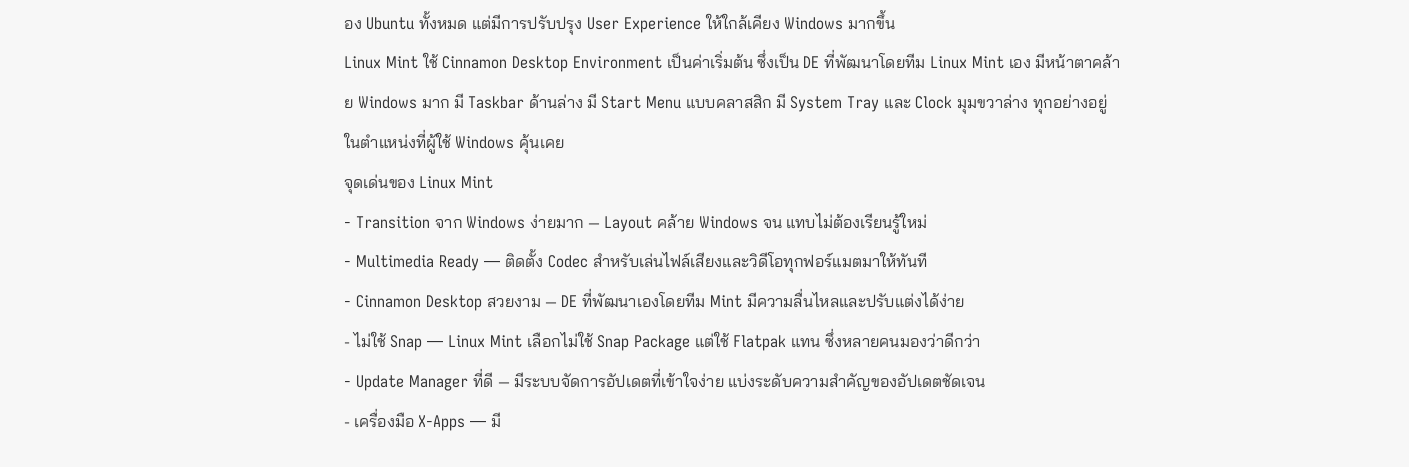อง Ubuntu ทั้งหมด แต่มีการปรับปรุง User Experience ให้ใกล้เคียง Windows มากขึ้น
Linux Mint ใช้ Cinnamon Desktop Environment เป็นค่าเริ่มต้น ซึ่งเป็น DE ที่พัฒนาโดยทีม Linux Mint เอง มีหน้าตาคล้าย Windows มาก มี Taskbar ด้านล่าง มี Start Menu แบบคลาสสิก มี System Tray และ Clock มุมขวาล่าง ทุกอย่างอยู่ในตำแหน่งที่ผู้ใช้ Windows คุ้นเคย
จุดเด่นของ Linux Mint
- Transition จาก Windows ง่ายมาก — Layout คล้าย Windows จน แทบไม่ต้องเรียนรู้ใหม่
- Multimedia Ready — ติดตั้ง Codec สำหรับเล่นไฟล์เสียงและวิดีโอทุกฟอร์แมตมาให้ทันที
- Cinnamon Desktop สวยงาม — DE ที่พัฒนาเองโดยทีม Mint มีความลื่นไหลและปรับแต่งได้ง่าย
- ไม่ใช้ Snap — Linux Mint เลือกไม่ใช้ Snap Package แต่ใช้ Flatpak แทน ซึ่งหลายคนมองว่าดีกว่า
- Update Manager ที่ดี — มีระบบจัดการอัปเดตที่เข้าใจง่าย แบ่งระดับความสำคัญของอัปเดตชัดเจน
- เครื่องมือ X-Apps — มี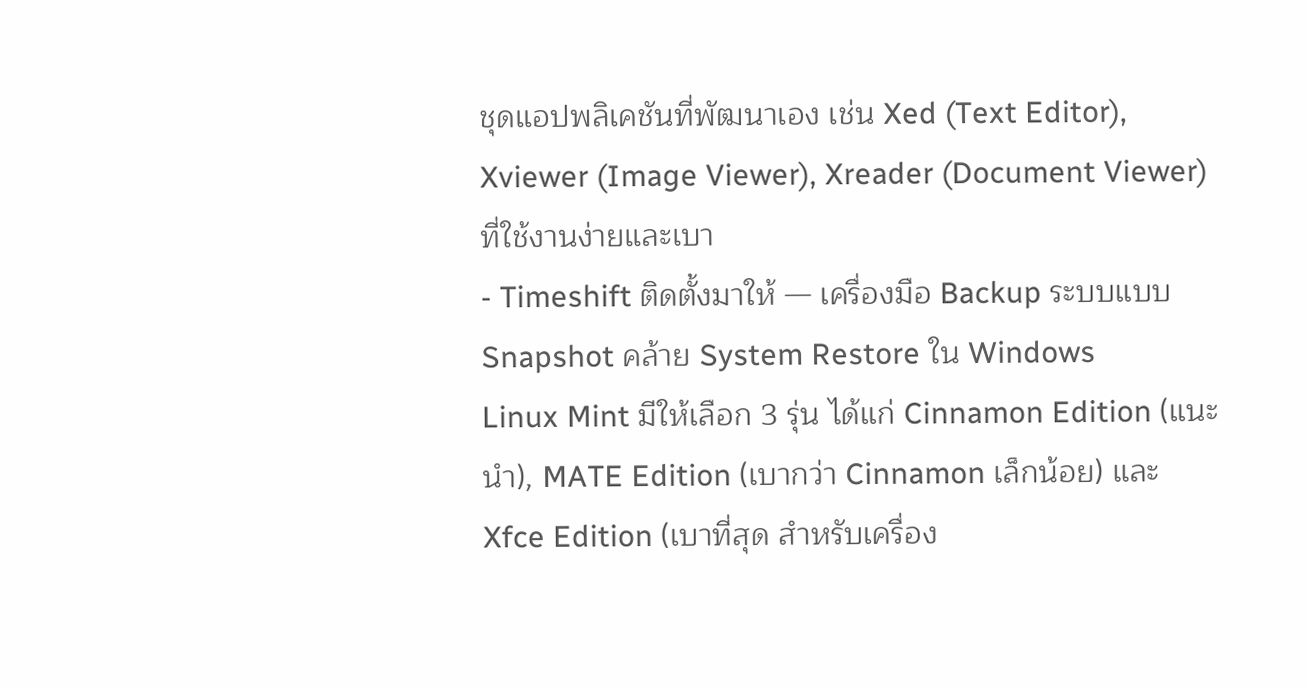ชุดแอปพลิเคชันที่พัฒนาเอง เช่น Xed (Text Editor), Xviewer (Image Viewer), Xreader (Document Viewer) ที่ใช้งานง่ายและเบา
- Timeshift ติดตั้งมาให้ — เครื่องมือ Backup ระบบแบบ Snapshot คล้าย System Restore ใน Windows
Linux Mint มีให้เลือก 3 รุ่น ได้แก่ Cinnamon Edition (แนะนำ), MATE Edition (เบากว่า Cinnamon เล็กน้อย) และ Xfce Edition (เบาที่สุด สำหรับเครื่อง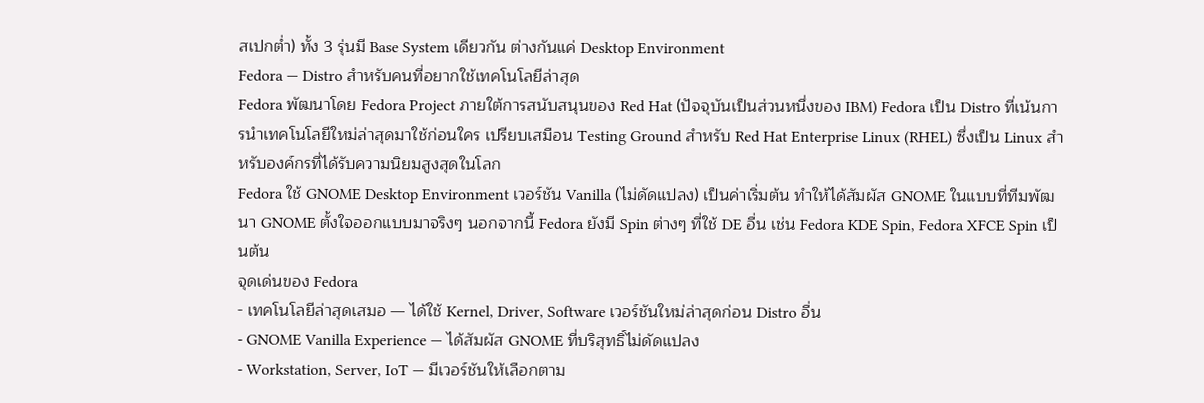สเปกต่ำ) ทั้ง 3 รุ่นมี Base System เดียวกัน ต่างกันแค่ Desktop Environment
Fedora — Distro สำหรับคนที่อยากใช้เทคโนโลยีล่าสุด
Fedora พัฒนาโดย Fedora Project ภายใต้การสนับสนุนของ Red Hat (ปัจจุบันเป็นส่วนหนึ่งของ IBM) Fedora เป็น Distro ที่เน้นการนำเทคโนโลยีใหม่ล่าสุดมาใช้ก่อนใคร เปรียบเสมือน Testing Ground สำหรับ Red Hat Enterprise Linux (RHEL) ซึ่งเป็น Linux สำหรับองค์กรที่ได้รับความนิยมสูงสุดในโลก
Fedora ใช้ GNOME Desktop Environment เวอร์ชัน Vanilla (ไม่ดัดแปลง) เป็นค่าเริ่มต้น ทำให้ได้สัมผัส GNOME ในแบบที่ทีมพัฒนา GNOME ตั้งใจออกแบบมาจริงๆ นอกจากนี้ Fedora ยังมี Spin ต่างๆ ที่ใช้ DE อื่น เช่น Fedora KDE Spin, Fedora XFCE Spin เป็นต้น
จุดเด่นของ Fedora
- เทคโนโลยีล่าสุดเสมอ — ได้ใช้ Kernel, Driver, Software เวอร์ชันใหม่ล่าสุดก่อน Distro อื่น
- GNOME Vanilla Experience — ได้สัมผัส GNOME ที่บริสุทธิ์ไม่ดัดแปลง
- Workstation, Server, IoT — มีเวอร์ชันให้เลือกตาม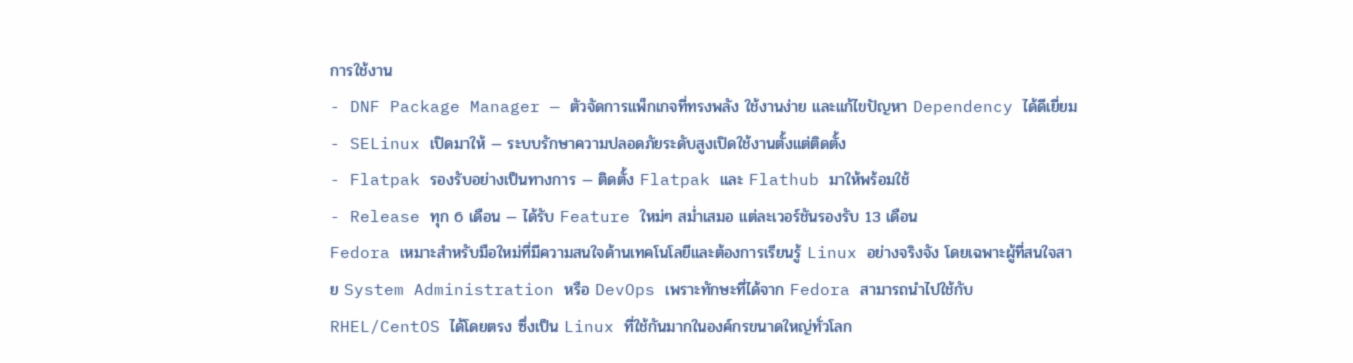การใช้งาน
- DNF Package Manager — ตัวจัดการแพ็กเกจที่ทรงพลัง ใช้งานง่าย และแก้ไขปัญหา Dependency ได้ดีเยี่ยม
- SELinux เปิดมาให้ — ระบบรักษาความปลอดภัยระดับสูงเปิดใช้งานตั้งแต่ติดตั้ง
- Flatpak รองรับอย่างเป็นทางการ — ติดตั้ง Flatpak และ Flathub มาให้พร้อมใช้
- Release ทุก 6 เดือน — ได้รับ Feature ใหม่ๆ สม่ำเสมอ แต่ละเวอร์ชันรองรับ 13 เดือน
Fedora เหมาะสำหรับมือใหม่ที่มีความสนใจด้านเทคโนโลยีและต้องการเรียนรู้ Linux อย่างจริงจัง โดยเฉพาะผู้ที่สนใจสาย System Administration หรือ DevOps เพราะทักษะที่ได้จาก Fedora สามารถนำไปใช้กับ RHEL/CentOS ได้โดยตรง ซึ่งเป็น Linux ที่ใช้กันมากในองค์กรขนาดใหญ่ทั่วโลก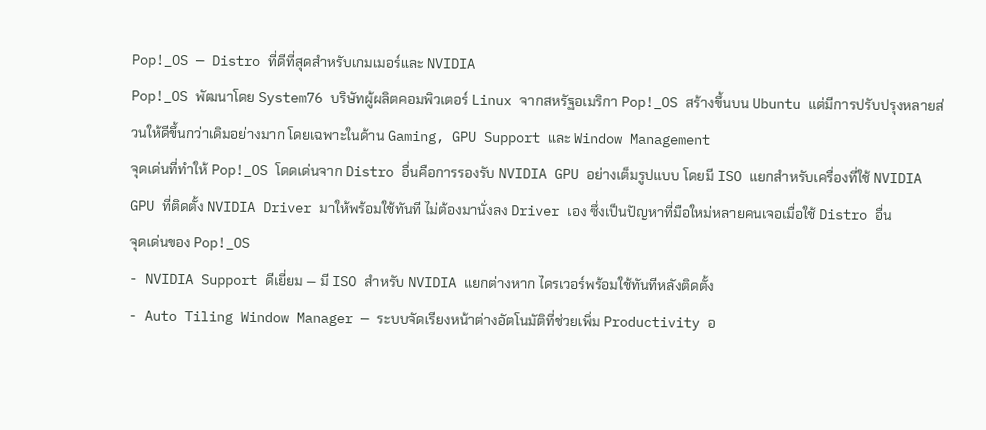Pop!_OS — Distro ที่ดีที่สุดสำหรับเกมเมอร์และ NVIDIA
Pop!_OS พัฒนาโดย System76 บริษัทผู้ผลิตคอมพิวเตอร์ Linux จากสหรัฐอเมริกา Pop!_OS สร้างขึ้นบน Ubuntu แต่มีการปรับปรุงหลายส่วนให้ดีขึ้นกว่าเดิมอย่างมาก โดยเฉพาะในด้าน Gaming, GPU Support และ Window Management
จุดเด่นที่ทำให้ Pop!_OS โดดเด่นจาก Distro อื่นคือการรองรับ NVIDIA GPU อย่างเต็มรูปแบบ โดยมี ISO แยกสำหรับเครื่องที่ใช้ NVIDIA GPU ที่ติดตั้ง NVIDIA Driver มาให้พร้อมใช้ทันที ไม่ต้องมานั่งลง Driver เอง ซึ่งเป็นปัญหาที่มือใหม่หลายคนเจอเมื่อใช้ Distro อื่น
จุดเด่นของ Pop!_OS
- NVIDIA Support ดีเยี่ยม — มี ISO สำหรับ NVIDIA แยกต่างหาก ไดรเวอร์พร้อมใช้ทันทีหลังติดตั้ง
- Auto Tiling Window Manager — ระบบจัดเรียงหน้าต่างอัตโนมัติที่ช่วยเพิ่ม Productivity อ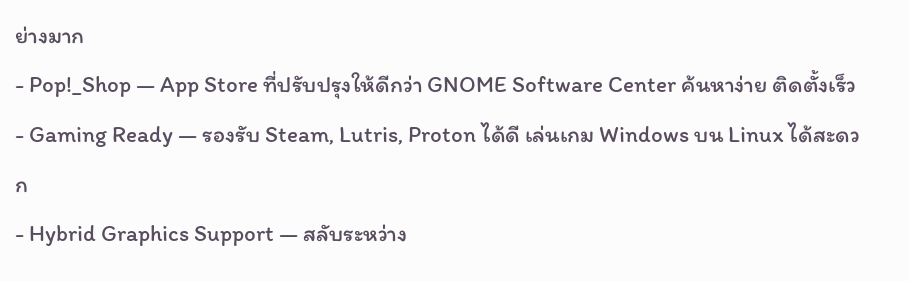ย่างมาก
- Pop!_Shop — App Store ที่ปรับปรุงให้ดีกว่า GNOME Software Center ค้นหาง่าย ติดตั้งเร็ว
- Gaming Ready — รองรับ Steam, Lutris, Proton ได้ดี เล่นเกม Windows บน Linux ได้สะดวก
- Hybrid Graphics Support — สลับระหว่าง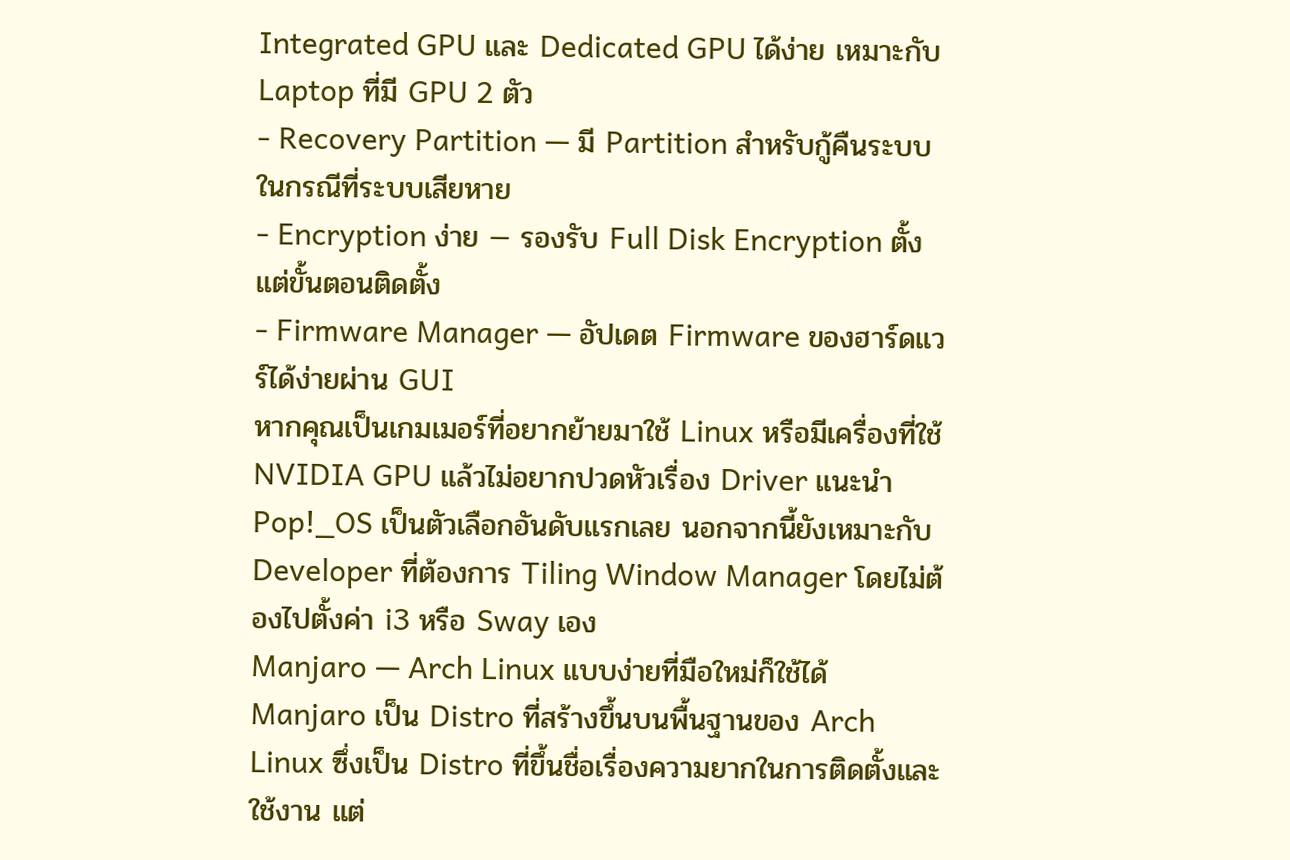Integrated GPU และ Dedicated GPU ได้ง่าย เหมาะกับ Laptop ที่มี GPU 2 ตัว
- Recovery Partition — มี Partition สำหรับกู้คืนระบบในกรณีที่ระบบเสียหาย
- Encryption ง่าย — รองรับ Full Disk Encryption ตั้งแต่ขั้นตอนติดตั้ง
- Firmware Manager — อัปเดต Firmware ของฮาร์ดแวร์ได้ง่ายผ่าน GUI
หากคุณเป็นเกมเมอร์ที่อยากย้ายมาใช้ Linux หรือมีเครื่องที่ใช้ NVIDIA GPU แล้วไม่อยากปวดหัวเรื่อง Driver แนะนำ Pop!_OS เป็นตัวเลือกอันดับแรกเลย นอกจากนี้ยังเหมาะกับ Developer ที่ต้องการ Tiling Window Manager โดยไม่ต้องไปตั้งค่า i3 หรือ Sway เอง
Manjaro — Arch Linux แบบง่ายที่มือใหม่ก็ใช้ได้
Manjaro เป็น Distro ที่สร้างขึ้นบนพื้นฐานของ Arch Linux ซึ่งเป็น Distro ที่ขึ้นชื่อเรื่องความยากในการติดตั้งและใช้งาน แต่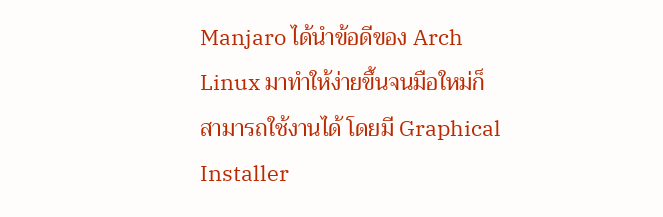Manjaro ได้นำข้อดีของ Arch Linux มาทำให้ง่ายขึ้นจนมือใหม่ก็สามารถใช้งานได้ โดยมี Graphical Installer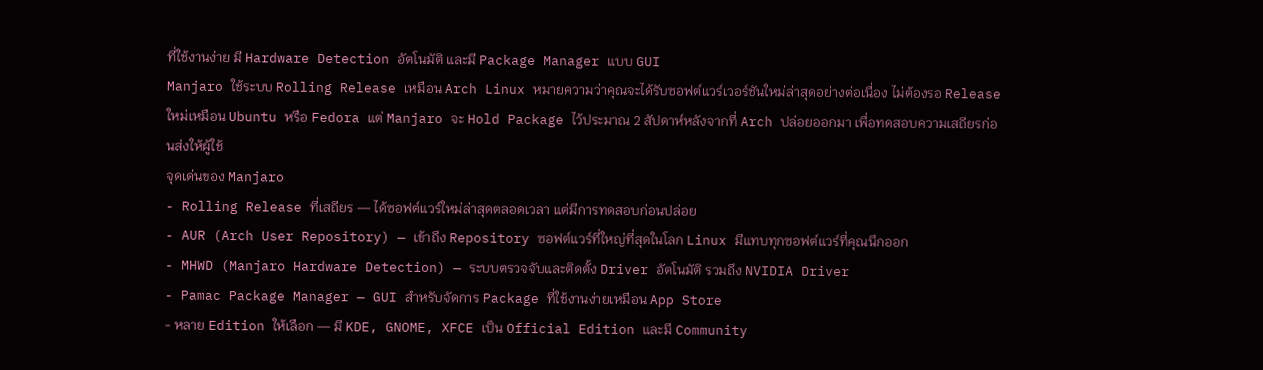ที่ใช้งานง่าย มี Hardware Detection อัตโนมัติ และมี Package Manager แบบ GUI
Manjaro ใช้ระบบ Rolling Release เหมือน Arch Linux หมายความว่าคุณจะได้รับซอฟต์แวร์เวอร์ชันใหม่ล่าสุดอย่างต่อเนื่อง ไม่ต้องรอ Release ใหม่เหมือน Ubuntu หรือ Fedora แต่ Manjaro จะ Hold Package ไว้ประมาณ 2 สัปดาห์หลังจากที่ Arch ปล่อยออกมา เพื่อทดสอบความเสถียรก่อนส่งให้ผู้ใช้
จุดเด่นของ Manjaro
- Rolling Release ที่เสถียร — ได้ซอฟต์แวร์ใหม่ล่าสุดตลอดเวลา แต่มีการทดสอบก่อนปล่อย
- AUR (Arch User Repository) — เข้าถึง Repository ซอฟต์แวร์ที่ใหญ่ที่สุดในโลก Linux มีแทบทุกซอฟต์แวร์ที่คุณนึกออก
- MHWD (Manjaro Hardware Detection) — ระบบตรวจจับและติดตั้ง Driver อัตโนมัติ รวมถึง NVIDIA Driver
- Pamac Package Manager — GUI สำหรับจัดการ Package ที่ใช้งานง่ายเหมือน App Store
- หลาย Edition ให้เลือก — มี KDE, GNOME, XFCE เป็น Official Edition และมี Community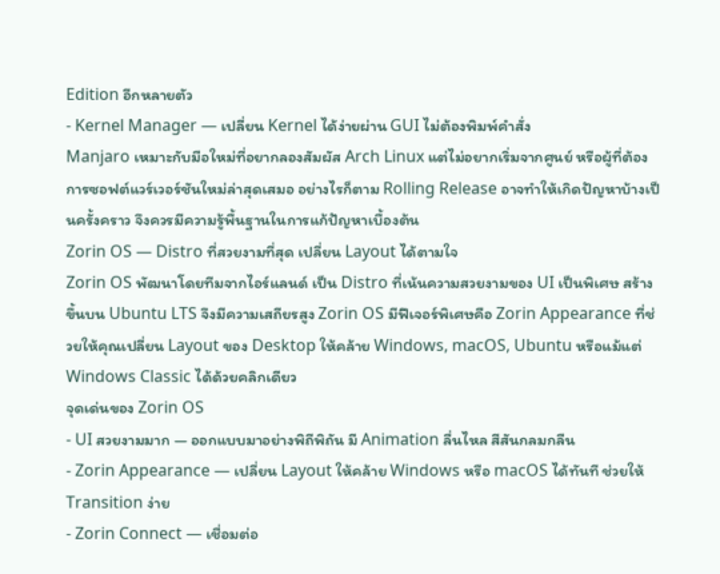Edition อีกหลายตัว
- Kernel Manager — เปลี่ยน Kernel ได้ง่ายผ่าน GUI ไม่ต้องพิมพ์คำสั่ง
Manjaro เหมาะกับมือใหม่ที่อยากลองสัมผัส Arch Linux แต่ไม่อยากเริ่มจากศูนย์ หรือผู้ที่ต้องการซอฟต์แวร์เวอร์ชันใหม่ล่าสุดเสมอ อย่างไรก็ตาม Rolling Release อาจทำให้เกิดปัญหาบ้างเป็นครั้งคราว จึงควรมีความรู้พื้นฐานในการแก้ปัญหาเบื้องต้น
Zorin OS — Distro ที่สวยงามที่สุด เปลี่ยน Layout ได้ตามใจ
Zorin OS พัฒนาโดยทีมจากไอร์แลนด์ เป็น Distro ที่เน้นความสวยงามของ UI เป็นพิเศษ สร้างขึ้นบน Ubuntu LTS จึงมีความเสถียรสูง Zorin OS มีฟีเจอร์พิเศษคือ Zorin Appearance ที่ช่วยให้คุณเปลี่ยน Layout ของ Desktop ให้คล้าย Windows, macOS, Ubuntu หรือแม้แต่ Windows Classic ได้ด้วยคลิกเดียว
จุดเด่นของ Zorin OS
- UI สวยงามมาก — ออกแบบมาอย่างพิถีพิถัน มี Animation ลื่นไหล สีสันกลมกลืน
- Zorin Appearance — เปลี่ยน Layout ให้คล้าย Windows หรือ macOS ได้ทันที ช่วยให้ Transition ง่าย
- Zorin Connect — เชื่อมต่อ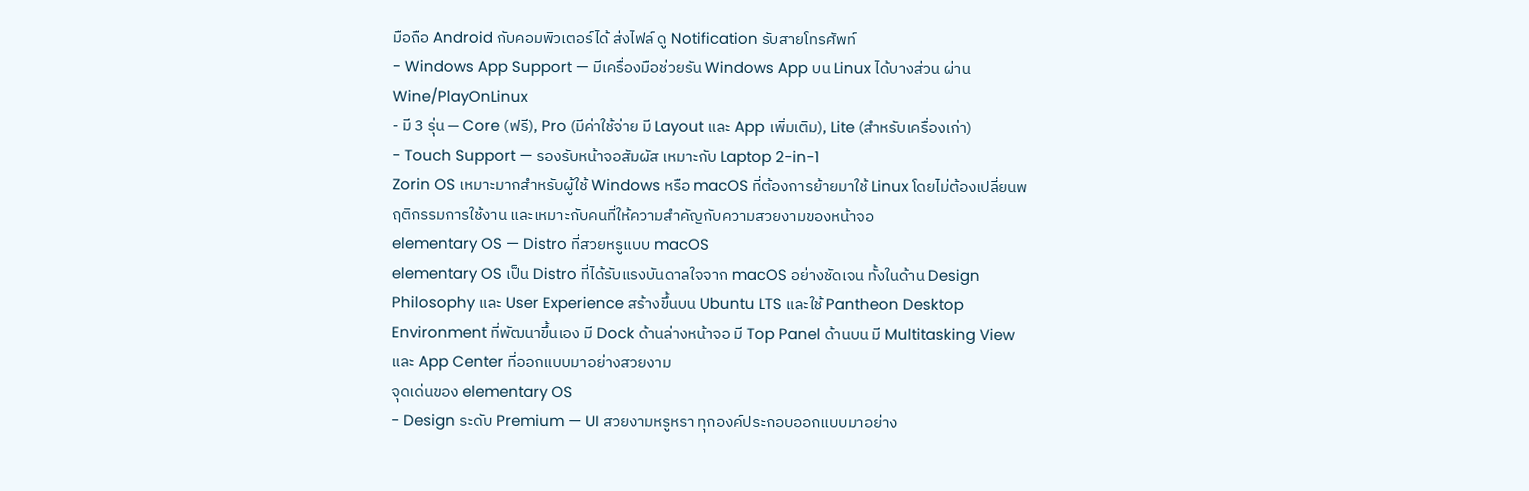มือถือ Android กับคอมพิวเตอร์ได้ ส่งไฟล์ ดู Notification รับสายโทรศัพท์
- Windows App Support — มีเครื่องมือช่วยรัน Windows App บน Linux ได้บางส่วน ผ่าน Wine/PlayOnLinux
- มี 3 รุ่น — Core (ฟรี), Pro (มีค่าใช้จ่าย มี Layout และ App เพิ่มเติม), Lite (สำหรับเครื่องเก่า)
- Touch Support — รองรับหน้าจอสัมผัส เหมาะกับ Laptop 2-in-1
Zorin OS เหมาะมากสำหรับผู้ใช้ Windows หรือ macOS ที่ต้องการย้ายมาใช้ Linux โดยไม่ต้องเปลี่ยนพฤติกรรมการใช้งาน และเหมาะกับคนที่ให้ความสำคัญกับความสวยงามของหน้าจอ
elementary OS — Distro ที่สวยหรูแบบ macOS
elementary OS เป็น Distro ที่ได้รับแรงบันดาลใจจาก macOS อย่างชัดเจน ทั้งในด้าน Design Philosophy และ User Experience สร้างขึ้นบน Ubuntu LTS และใช้ Pantheon Desktop Environment ที่พัฒนาขึ้นเอง มี Dock ด้านล่างหน้าจอ มี Top Panel ด้านบน มี Multitasking View และ App Center ที่ออกแบบมาอย่างสวยงาม
จุดเด่นของ elementary OS
- Design ระดับ Premium — UI สวยงามหรูหรา ทุกองค์ประกอบออกแบบมาอย่าง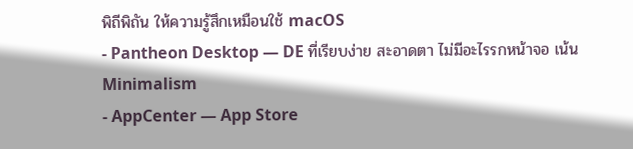พิถีพิถัน ให้ความรู้สึกเหมือนใช้ macOS
- Pantheon Desktop — DE ที่เรียบง่าย สะอาดตา ไม่มีอะไรรกหน้าจอ เน้น Minimalism
- AppCenter — App Store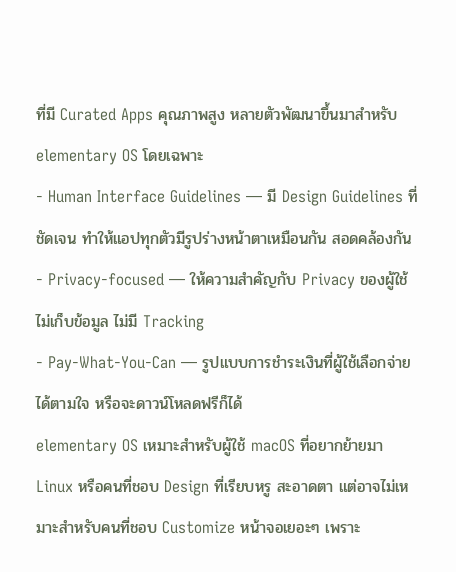ที่มี Curated Apps คุณภาพสูง หลายตัวพัฒนาขึ้นมาสำหรับ elementary OS โดยเฉพาะ
- Human Interface Guidelines — มี Design Guidelines ที่ชัดเจน ทำให้แอปทุกตัวมีรูปร่างหน้าตาเหมือนกัน สอดคล้องกัน
- Privacy-focused — ให้ความสำคัญกับ Privacy ของผู้ใช้ ไม่เก็บข้อมูล ไม่มี Tracking
- Pay-What-You-Can — รูปแบบการชำระเงินที่ผู้ใช้เลือกจ่ายได้ตามใจ หรือจะดาวน์โหลดฟรีก็ได้
elementary OS เหมาะสำหรับผู้ใช้ macOS ที่อยากย้ายมา Linux หรือคนที่ชอบ Design ที่เรียบหรู สะอาดตา แต่อาจไม่เหมาะสำหรับคนที่ชอบ Customize หน้าจอเยอะๆ เพราะ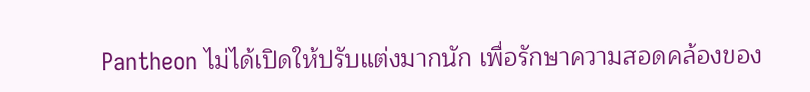Pantheon ไม่ได้เปิดให้ปรับแต่งมากนัก เพื่อรักษาความสอดคล้องของ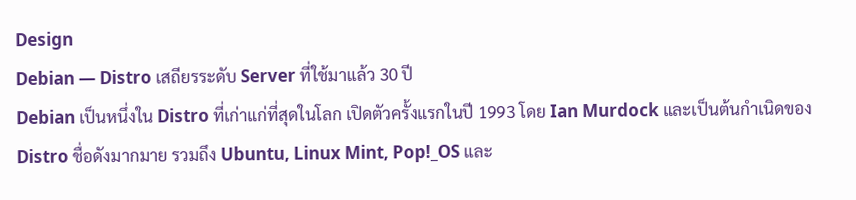Design
Debian — Distro เสถียรระดับ Server ที่ใช้มาแล้ว 30 ปี
Debian เป็นหนึ่งใน Distro ที่เก่าแก่ที่สุดในโลก เปิดตัวครั้งแรกในปี 1993 โดย Ian Murdock และเป็นต้นกำเนิดของ Distro ชื่อดังมากมาย รวมถึง Ubuntu, Linux Mint, Pop!_OS และ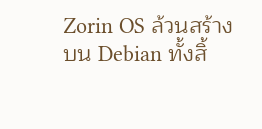Zorin OS ล้วนสร้างบน Debian ทั้งสิ้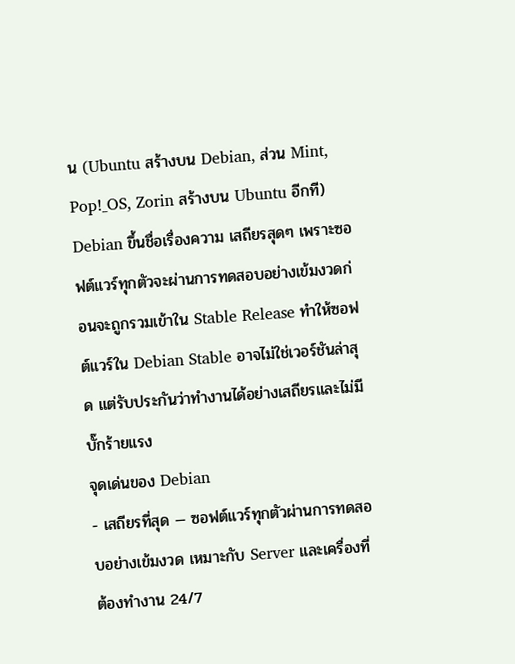น (Ubuntu สร้างบน Debian, ส่วน Mint, Pop!_OS, Zorin สร้างบน Ubuntu อีกที)
Debian ขึ้นชื่อเรื่องความ เสถียรสุดๆ เพราะซอฟต์แวร์ทุกตัวจะผ่านการทดสอบอย่างเข้มงวดก่อนจะถูกรวมเข้าใน Stable Release ทำให้ซอฟต์แวร์ใน Debian Stable อาจไม่ใช่เวอร์ชันล่าสุด แต่รับประกันว่าทำงานได้อย่างเสถียรและไม่มีบั๊กร้ายแรง
จุดเด่นของ Debian
- เสถียรที่สุด — ซอฟต์แวร์ทุกตัวผ่านการทดสอบอย่างเข้มงวด เหมาะกับ Server และเครื่องที่ต้องทำงาน 24/7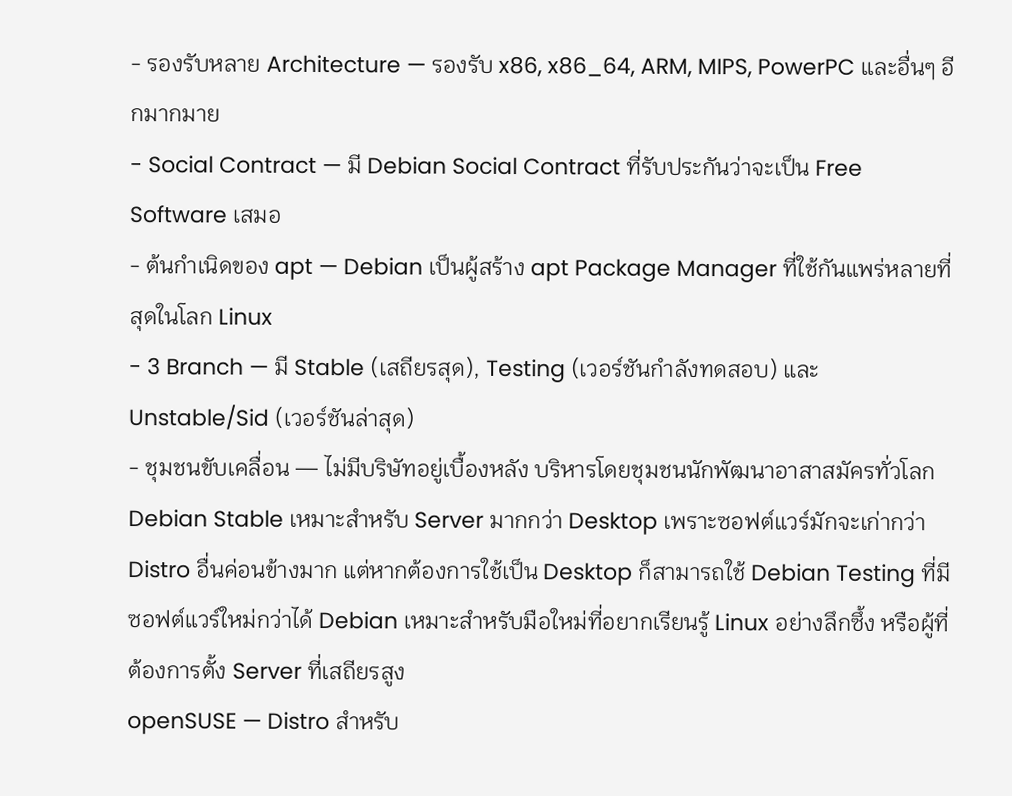- รองรับหลาย Architecture — รองรับ x86, x86_64, ARM, MIPS, PowerPC และอื่นๆ อีกมากมาย
- Social Contract — มี Debian Social Contract ที่รับประกันว่าจะเป็น Free Software เสมอ
- ต้นกำเนิดของ apt — Debian เป็นผู้สร้าง apt Package Manager ที่ใช้กันแพร่หลายที่สุดในโลก Linux
- 3 Branch — มี Stable (เสถียรสุด), Testing (เวอร์ชันกำลังทดสอบ) และ Unstable/Sid (เวอร์ชันล่าสุด)
- ชุมชนขับเคลื่อน — ไม่มีบริษัทอยู่เบื้องหลัง บริหารโดยชุมชนนักพัฒนาอาสาสมัครทั่วโลก
Debian Stable เหมาะสำหรับ Server มากกว่า Desktop เพราะซอฟต์แวร์มักจะเก่ากว่า Distro อื่นค่อนข้างมาก แต่หากต้องการใช้เป็น Desktop ก็สามารถใช้ Debian Testing ที่มีซอฟต์แวร์ใหม่กว่าได้ Debian เหมาะสำหรับมือใหม่ที่อยากเรียนรู้ Linux อย่างลึกซึ้ง หรือผู้ที่ต้องการตั้ง Server ที่เสถียรสูง
openSUSE — Distro สำหรับ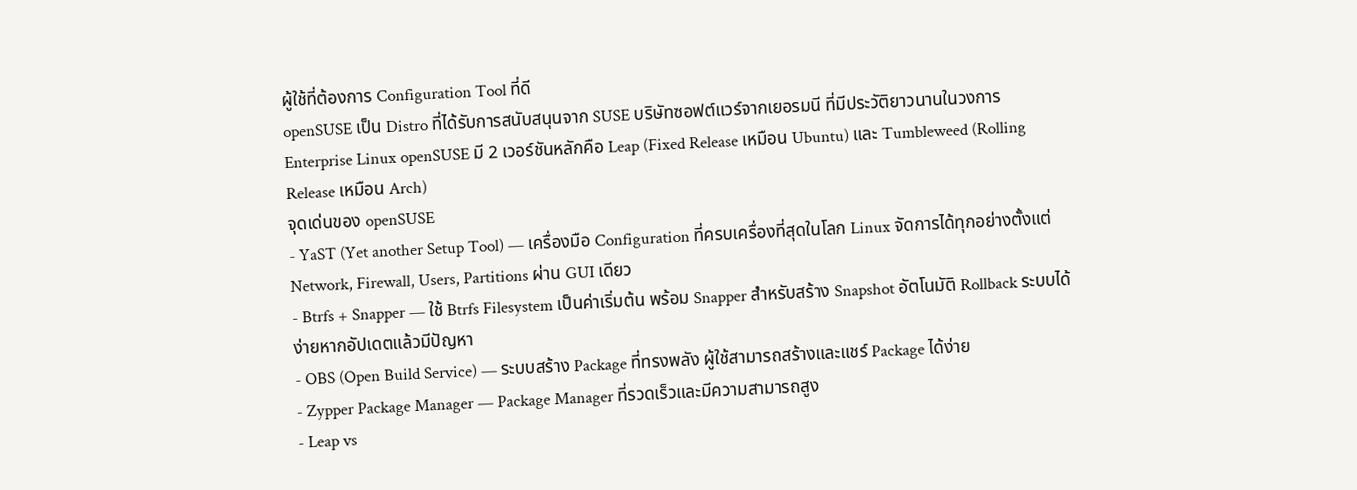ผู้ใช้ที่ต้องการ Configuration Tool ที่ดี
openSUSE เป็น Distro ที่ได้รับการสนับสนุนจาก SUSE บริษัทซอฟต์แวร์จากเยอรมนี ที่มีประวัติยาวนานในวงการ Enterprise Linux openSUSE มี 2 เวอร์ชันหลักคือ Leap (Fixed Release เหมือน Ubuntu) และ Tumbleweed (Rolling Release เหมือน Arch)
จุดเด่นของ openSUSE
- YaST (Yet another Setup Tool) — เครื่องมือ Configuration ที่ครบเครื่องที่สุดในโลก Linux จัดการได้ทุกอย่างตั้งแต่ Network, Firewall, Users, Partitions ผ่าน GUI เดียว
- Btrfs + Snapper — ใช้ Btrfs Filesystem เป็นค่าเริ่มต้น พร้อม Snapper สำหรับสร้าง Snapshot อัตโนมัติ Rollback ระบบได้ง่ายหากอัปเดตแล้วมีปัญหา
- OBS (Open Build Service) — ระบบสร้าง Package ที่ทรงพลัง ผู้ใช้สามารถสร้างและแชร์ Package ได้ง่าย
- Zypper Package Manager — Package Manager ที่รวดเร็วและมีความสามารถสูง
- Leap vs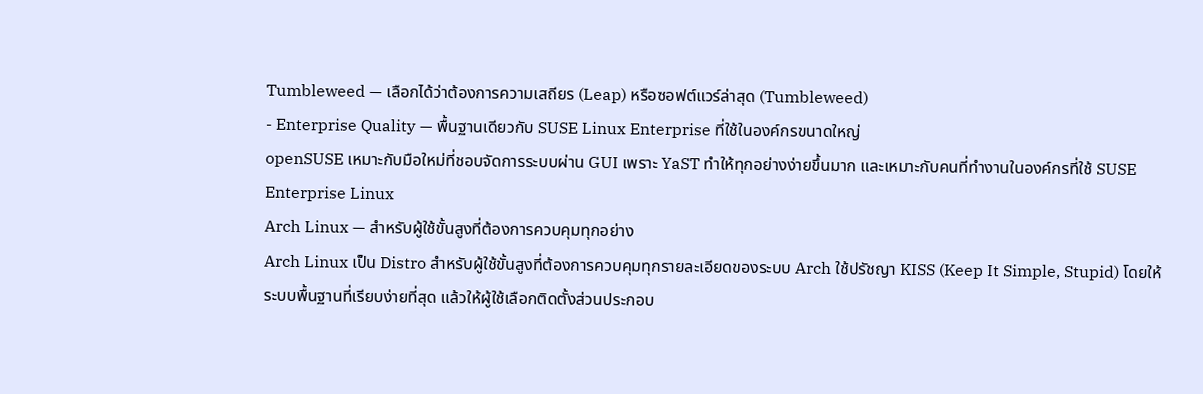Tumbleweed — เลือกได้ว่าต้องการความเสถียร (Leap) หรือซอฟต์แวร์ล่าสุด (Tumbleweed)
- Enterprise Quality — พื้นฐานเดียวกับ SUSE Linux Enterprise ที่ใช้ในองค์กรขนาดใหญ่
openSUSE เหมาะกับมือใหม่ที่ชอบจัดการระบบผ่าน GUI เพราะ YaST ทำให้ทุกอย่างง่ายขึ้นมาก และเหมาะกับคนที่ทำงานในองค์กรที่ใช้ SUSE Enterprise Linux
Arch Linux — สำหรับผู้ใช้ขั้นสูงที่ต้องการควบคุมทุกอย่าง
Arch Linux เป็น Distro สำหรับผู้ใช้ขั้นสูงที่ต้องการควบคุมทุกรายละเอียดของระบบ Arch ใช้ปรัชญา KISS (Keep It Simple, Stupid) โดยให้ระบบพื้นฐานที่เรียบง่ายที่สุด แล้วให้ผู้ใช้เลือกติดตั้งส่วนประกอบ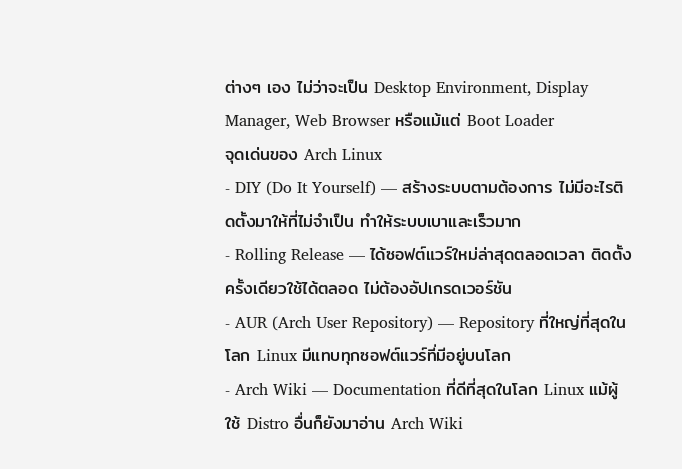ต่างๆ เอง ไม่ว่าจะเป็น Desktop Environment, Display Manager, Web Browser หรือแม้แต่ Boot Loader
จุดเด่นของ Arch Linux
- DIY (Do It Yourself) — สร้างระบบตามต้องการ ไม่มีอะไรติดตั้งมาให้ที่ไม่จำเป็น ทำให้ระบบเบาและเร็วมาก
- Rolling Release — ได้ซอฟต์แวร์ใหม่ล่าสุดตลอดเวลา ติดตั้งครั้งเดียวใช้ได้ตลอด ไม่ต้องอัปเกรดเวอร์ชัน
- AUR (Arch User Repository) — Repository ที่ใหญ่ที่สุดในโลก Linux มีแทบทุกซอฟต์แวร์ที่มีอยู่บนโลก
- Arch Wiki — Documentation ที่ดีที่สุดในโลก Linux แม้ผู้ใช้ Distro อื่นก็ยังมาอ่าน Arch Wiki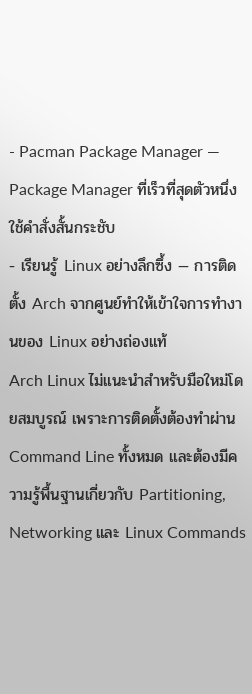- Pacman Package Manager — Package Manager ที่เร็วที่สุดตัวหนึ่ง ใช้คำสั่งสั้นกระชับ
- เรียนรู้ Linux อย่างลึกซึ้ง — การติดตั้ง Arch จากศูนย์ทำให้เข้าใจการทำงานของ Linux อย่างถ่องแท้
Arch Linux ไม่แนะนำสำหรับมือใหม่โดยสมบูรณ์ เพราะการติดตั้งต้องทำผ่าน Command Line ทั้งหมด และต้องมีความรู้พื้นฐานเกี่ยวกับ Partitioning, Networking และ Linux Commands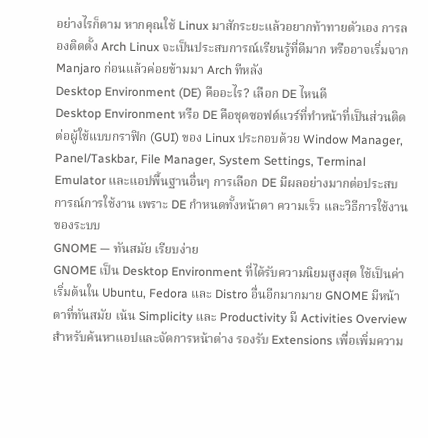อย่างไรก็ตาม หากคุณใช้ Linux มาสักระยะแล้วอยากท้าทายตัวเอง การลองติดตั้ง Arch Linux จะเป็นประสบการณ์เรียนรู้ที่ดีมาก หรืออาจเริ่มจาก Manjaro ก่อนแล้วค่อยข้ามมา Arch ทีหลัง
Desktop Environment (DE) คืออะไร? เลือก DE ไหนดี
Desktop Environment หรือ DE คือชุดซอฟต์แวร์ที่ทำหน้าที่เป็นส่วนติดต่อผู้ใช้แบบกราฟิก (GUI) ของ Linux ประกอบด้วย Window Manager, Panel/Taskbar, File Manager, System Settings, Terminal Emulator และแอปพื้นฐานอื่นๆ การเลือก DE มีผลอย่างมากต่อประสบการณ์การใช้งาน เพราะ DE กำหนดทั้งหน้าตา ความเร็ว และวิธีการใช้งานของระบบ
GNOME — ทันสมัย เรียบง่าย
GNOME เป็น Desktop Environment ที่ได้รับความนิยมสูงสุด ใช้เป็นค่าเริ่มต้นใน Ubuntu, Fedora และ Distro อื่นอีกมากมาย GNOME มีหน้าตาที่ทันสมัย เน้น Simplicity และ Productivity มี Activities Overview สำหรับค้นหาแอปและจัดการหน้าต่าง รองรับ Extensions เพื่อเพิ่มความ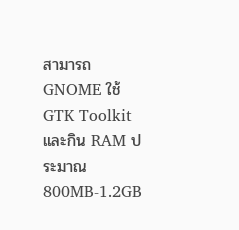สามารถ GNOME ใช้ GTK Toolkit และกิน RAM ประมาณ 800MB-1.2GB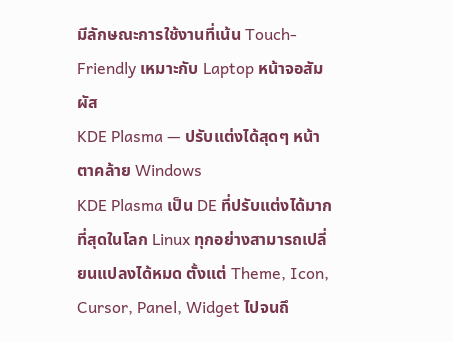มีลักษณะการใช้งานที่เน้น Touch-Friendly เหมาะกับ Laptop หน้าจอสัมผัส
KDE Plasma — ปรับแต่งได้สุดๆ หน้าตาคล้าย Windows
KDE Plasma เป็น DE ที่ปรับแต่งได้มากที่สุดในโลก Linux ทุกอย่างสามารถเปลี่ยนแปลงได้หมด ตั้งแต่ Theme, Icon, Cursor, Panel, Widget ไปจนถึ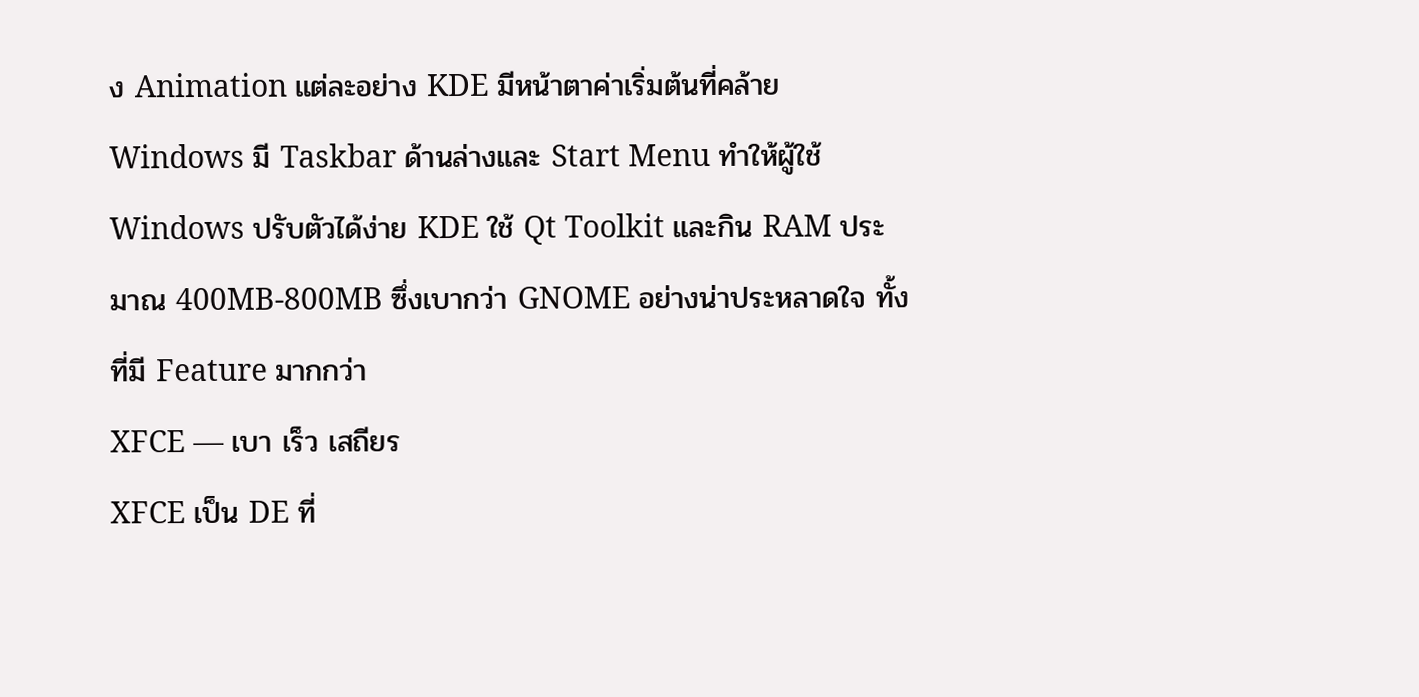ง Animation แต่ละอย่าง KDE มีหน้าตาค่าเริ่มต้นที่คล้าย Windows มี Taskbar ด้านล่างและ Start Menu ทำให้ผู้ใช้ Windows ปรับตัวได้ง่าย KDE ใช้ Qt Toolkit และกิน RAM ประมาณ 400MB-800MB ซึ่งเบากว่า GNOME อย่างน่าประหลาดใจ ทั้งที่มี Feature มากกว่า
XFCE — เบา เร็ว เสถียร
XFCE เป็น DE ที่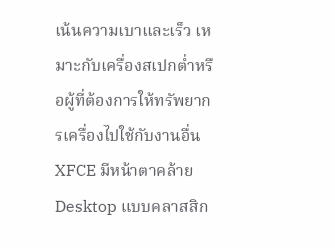เน้นความเบาและเร็ว เหมาะกับเครื่องสเปกต่ำหรือผู้ที่ต้องการให้ทรัพยากรเครื่องไปใช้กับงานอื่น XFCE มีหน้าตาคล้าย Desktop แบบคลาสสิก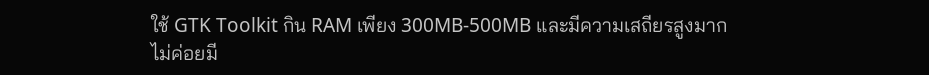ใช้ GTK Toolkit กิน RAM เพียง 300MB-500MB และมีความเสถียรสูงมาก ไม่ค่อยมี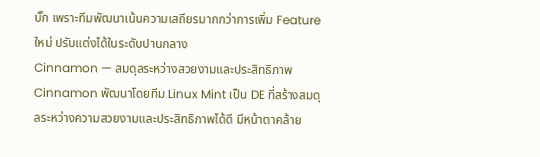บั๊ก เพราะทีมพัฒนาเน้นความเสถียรมากกว่าการเพิ่ม Feature ใหม่ ปรับแต่งได้ในระดับปานกลาง
Cinnamon — สมดุลระหว่างสวยงามและประสิทธิภาพ
Cinnamon พัฒนาโดยทีม Linux Mint เป็น DE ที่สร้างสมดุลระหว่างความสวยงามและประสิทธิภาพได้ดี มีหน้าตาคล้าย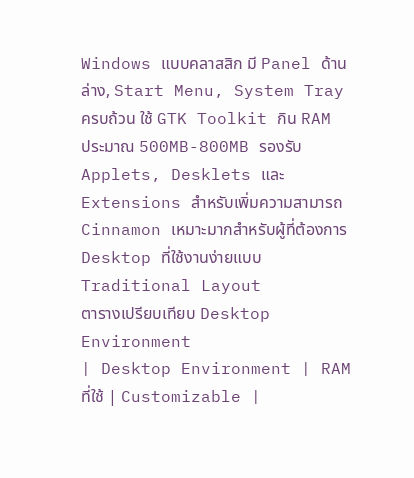Windows แบบคลาสสิก มี Panel ด้านล่าง, Start Menu, System Tray ครบถ้วน ใช้ GTK Toolkit กิน RAM ประมาณ 500MB-800MB รองรับ Applets, Desklets และ Extensions สำหรับเพิ่มความสามารถ Cinnamon เหมาะมากสำหรับผู้ที่ต้องการ Desktop ที่ใช้งานง่ายแบบ Traditional Layout
ตารางเปรียบเทียบ Desktop Environment
| Desktop Environment | RAM ที่ใช้ | Customizable |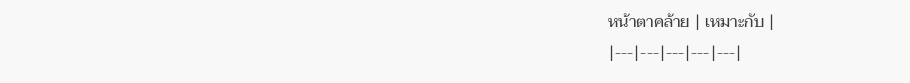หน้าตาคล้าย | เหมาะกับ |
|---|---|---|---|---|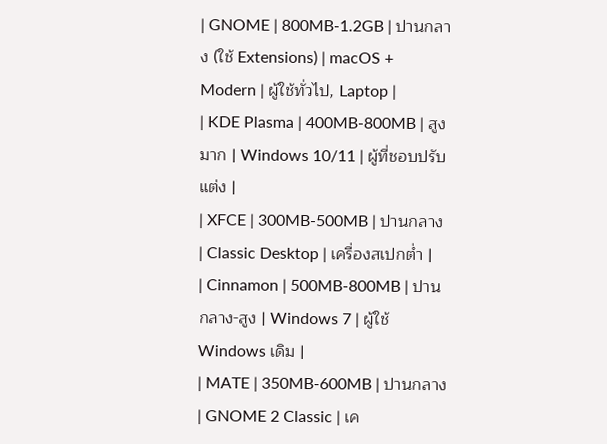| GNOME | 800MB-1.2GB | ปานกลาง (ใช้ Extensions) | macOS + Modern | ผู้ใช้ทั่วไป, Laptop |
| KDE Plasma | 400MB-800MB | สูงมาก | Windows 10/11 | ผู้ที่ชอบปรับแต่ง |
| XFCE | 300MB-500MB | ปานกลาง | Classic Desktop | เครื่องสเปกต่ำ |
| Cinnamon | 500MB-800MB | ปานกลาง-สูง | Windows 7 | ผู้ใช้ Windows เดิม |
| MATE | 350MB-600MB | ปานกลาง | GNOME 2 Classic | เค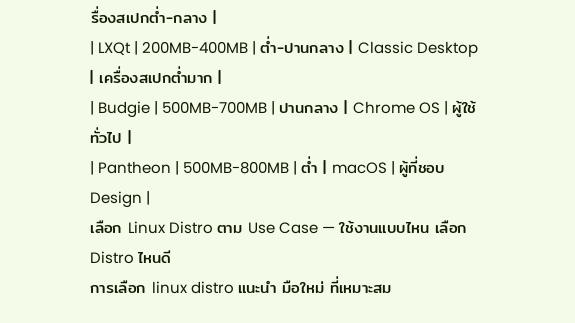รื่องสเปกต่ำ-กลาง |
| LXQt | 200MB-400MB | ต่ำ-ปานกลาง | Classic Desktop | เครื่องสเปกต่ำมาก |
| Budgie | 500MB-700MB | ปานกลาง | Chrome OS | ผู้ใช้ทั่วไป |
| Pantheon | 500MB-800MB | ต่ำ | macOS | ผู้ที่ชอบ Design |
เลือก Linux Distro ตาม Use Case — ใช้งานแบบไหน เลือก Distro ไหนดี
การเลือก linux distro แนะนำ มือใหม่ ที่เหมาะสม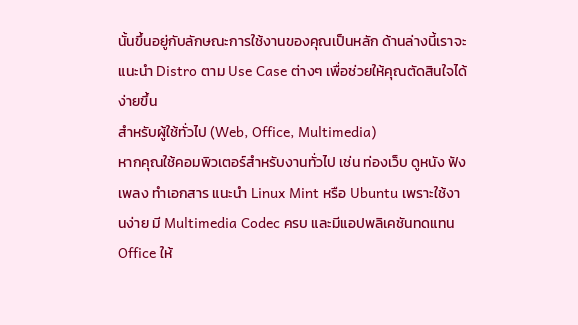นั้นขึ้นอยู่กับลักษณะการใช้งานของคุณเป็นหลัก ด้านล่างนี้เราจะแนะนำ Distro ตาม Use Case ต่างๆ เพื่อช่วยให้คุณตัดสินใจได้ง่ายขึ้น
สำหรับผู้ใช้ทั่วไป (Web, Office, Multimedia)
หากคุณใช้คอมพิวเตอร์สำหรับงานทั่วไป เช่น ท่องเว็บ ดูหนัง ฟังเพลง ทำเอกสาร แนะนำ Linux Mint หรือ Ubuntu เพราะใช้งานง่าย มี Multimedia Codec ครบ และมีแอปพลิเคชันทดแทน Office ให้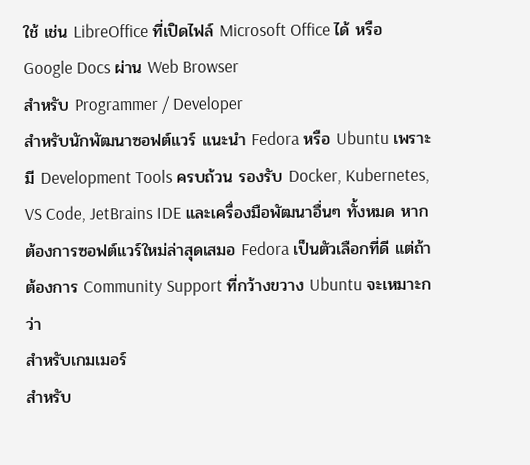ใช้ เช่น LibreOffice ที่เปิดไฟล์ Microsoft Office ได้ หรือ Google Docs ผ่าน Web Browser
สำหรับ Programmer / Developer
สำหรับนักพัฒนาซอฟต์แวร์ แนะนำ Fedora หรือ Ubuntu เพราะมี Development Tools ครบถ้วน รองรับ Docker, Kubernetes, VS Code, JetBrains IDE และเครื่องมือพัฒนาอื่นๆ ทั้งหมด หากต้องการซอฟต์แวร์ใหม่ล่าสุดเสมอ Fedora เป็นตัวเลือกที่ดี แต่ถ้าต้องการ Community Support ที่กว้างขวาง Ubuntu จะเหมาะกว่า
สำหรับเกมเมอร์
สำหรับ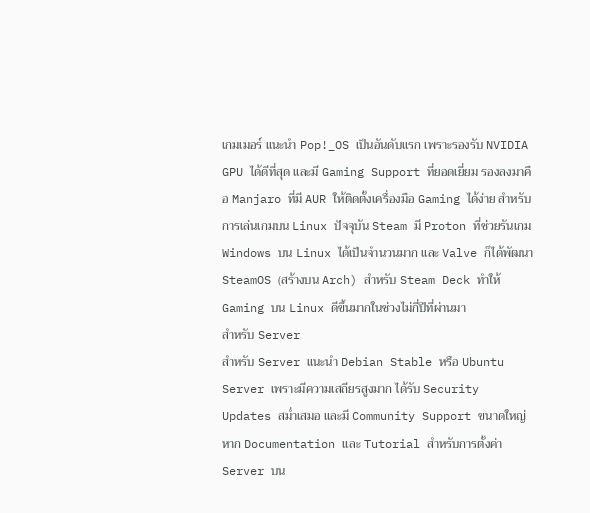เกมเมอร์ แนะนำ Pop!_OS เป็นอันดับแรก เพราะรองรับ NVIDIA GPU ได้ดีที่สุด และมี Gaming Support ที่ยอดเยี่ยม รองลงมาคือ Manjaro ที่มี AUR ให้ติดตั้งเครื่องมือ Gaming ได้ง่าย สำหรับการเล่นเกมบน Linux ปัจจุบัน Steam มี Proton ที่ช่วยรันเกม Windows บน Linux ได้เป็นจำนวนมาก และ Valve ก็ได้พัฒนา SteamOS (สร้างบน Arch) สำหรับ Steam Deck ทำให้ Gaming บน Linux ดีขึ้นมากในช่วงไม่กี่ปีที่ผ่านมา
สำหรับ Server
สำหรับ Server แนะนำ Debian Stable หรือ Ubuntu Server เพราะมีความเสถียรสูงมาก ได้รับ Security Updates สม่ำเสมอ และมี Community Support ขนาดใหญ่ หาก Documentation และ Tutorial สำหรับการตั้งค่า Server บน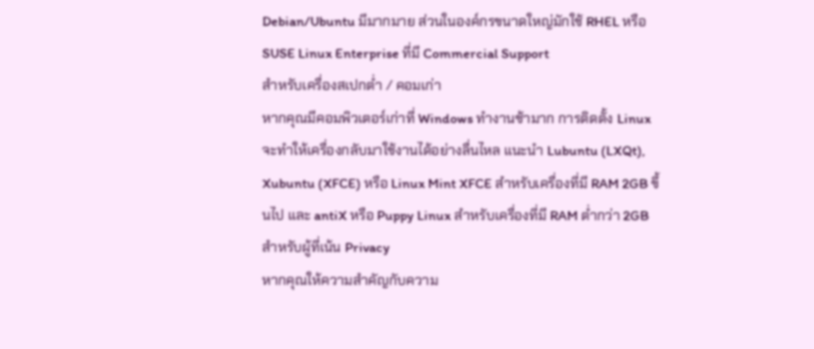Debian/Ubuntu มีมากมาย ส่วนในองค์กรขนาดใหญ่มักใช้ RHEL หรือ SUSE Linux Enterprise ที่มี Commercial Support
สำหรับเครื่องสเปกต่ำ / คอมเก่า
หากคุณมีคอมพิวเตอร์เก่าที่ Windows ทำงานช้ามาก การติดตั้ง Linux จะทำให้เครื่องกลับมาใช้งานได้อย่างลื่นไหล แนะนำ Lubuntu (LXQt), Xubuntu (XFCE) หรือ Linux Mint XFCE สำหรับเครื่องที่มี RAM 2GB ขึ้นไป และ antiX หรือ Puppy Linux สำหรับเครื่องที่มี RAM ต่ำกว่า 2GB
สำหรับผู้ที่เน้น Privacy
หากคุณให้ความสำคัญกับความ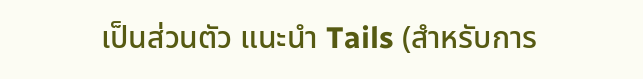เป็นส่วนตัว แนะนำ Tails (สำหรับการ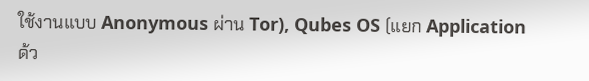ใช้งานแบบ Anonymous ผ่าน Tor), Qubes OS (แยก Application ด้ว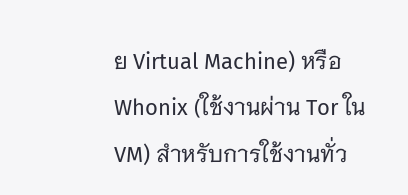ย Virtual Machine) หรือ Whonix (ใช้งานผ่าน Tor ใน VM) สำหรับการใช้งานทั่ว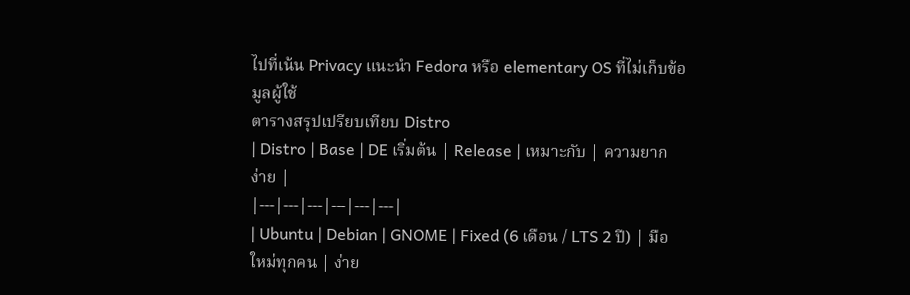ไปที่เน้น Privacy แนะนำ Fedora หรือ elementary OS ที่ไม่เก็บข้อมูลผู้ใช้
ตารางสรุปเปรียบเทียบ Distro
| Distro | Base | DE เริ่มต้น | Release | เหมาะกับ | ความยากง่าย |
|---|---|---|---|---|---|
| Ubuntu | Debian | GNOME | Fixed (6 เดือน / LTS 2 ปี) | มือใหม่ทุกคน | ง่าย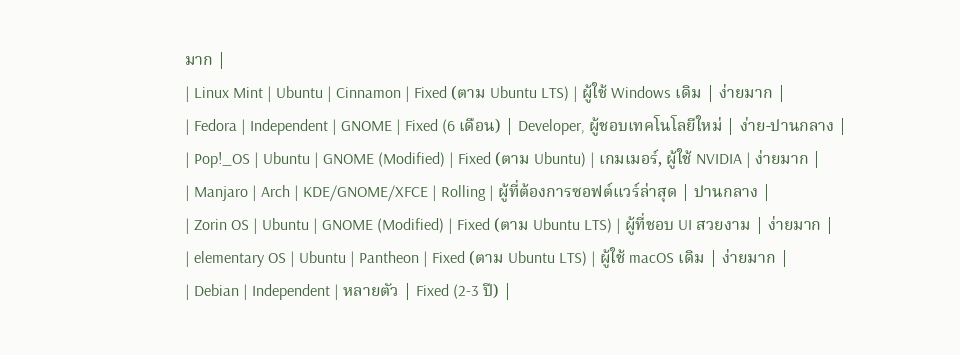มาก |
| Linux Mint | Ubuntu | Cinnamon | Fixed (ตาม Ubuntu LTS) | ผู้ใช้ Windows เดิม | ง่ายมาก |
| Fedora | Independent | GNOME | Fixed (6 เดือน) | Developer, ผู้ชอบเทคโนโลยีใหม่ | ง่าย-ปานกลาง |
| Pop!_OS | Ubuntu | GNOME (Modified) | Fixed (ตาม Ubuntu) | เกมเมอร์, ผู้ใช้ NVIDIA | ง่ายมาก |
| Manjaro | Arch | KDE/GNOME/XFCE | Rolling | ผู้ที่ต้องการซอฟต์แวร์ล่าสุด | ปานกลาง |
| Zorin OS | Ubuntu | GNOME (Modified) | Fixed (ตาม Ubuntu LTS) | ผู้ที่ชอบ UI สวยงาม | ง่ายมาก |
| elementary OS | Ubuntu | Pantheon | Fixed (ตาม Ubuntu LTS) | ผู้ใช้ macOS เดิม | ง่ายมาก |
| Debian | Independent | หลายตัว | Fixed (2-3 ปี) |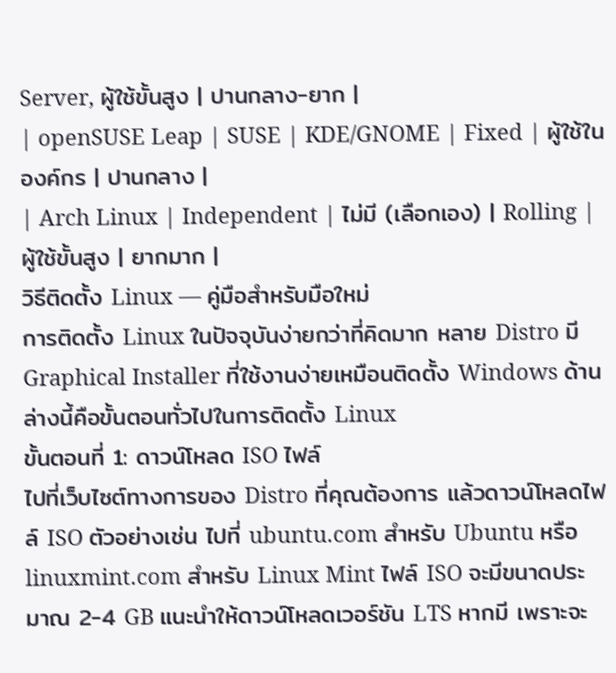Server, ผู้ใช้ขั้นสูง | ปานกลาง-ยาก |
| openSUSE Leap | SUSE | KDE/GNOME | Fixed | ผู้ใช้ในองค์กร | ปานกลาง |
| Arch Linux | Independent | ไม่มี (เลือกเอง) | Rolling | ผู้ใช้ขั้นสูง | ยากมาก |
วิธีติดตั้ง Linux — คู่มือสำหรับมือใหม่
การติดตั้ง Linux ในปัจจุบันง่ายกว่าที่คิดมาก หลาย Distro มี Graphical Installer ที่ใช้งานง่ายเหมือนติดตั้ง Windows ด้านล่างนี้คือขั้นตอนทั่วไปในการติดตั้ง Linux
ขั้นตอนที่ 1: ดาวน์โหลด ISO ไฟล์
ไปที่เว็บไซต์ทางการของ Distro ที่คุณต้องการ แล้วดาวน์โหลดไฟล์ ISO ตัวอย่างเช่น ไปที่ ubuntu.com สำหรับ Ubuntu หรือ linuxmint.com สำหรับ Linux Mint ไฟล์ ISO จะมีขนาดประมาณ 2-4 GB แนะนำให้ดาวน์โหลดเวอร์ชัน LTS หากมี เพราะจะ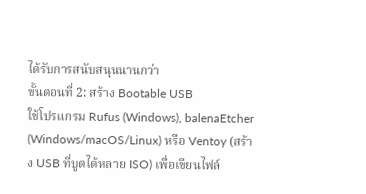ได้รับการสนับสนุนนานกว่า
ขั้นตอนที่ 2: สร้าง Bootable USB
ใช้โปรแกรม Rufus (Windows), balenaEtcher (Windows/macOS/Linux) หรือ Ventoy (สร้าง USB ที่บูตได้หลาย ISO) เพื่อเขียนไฟล์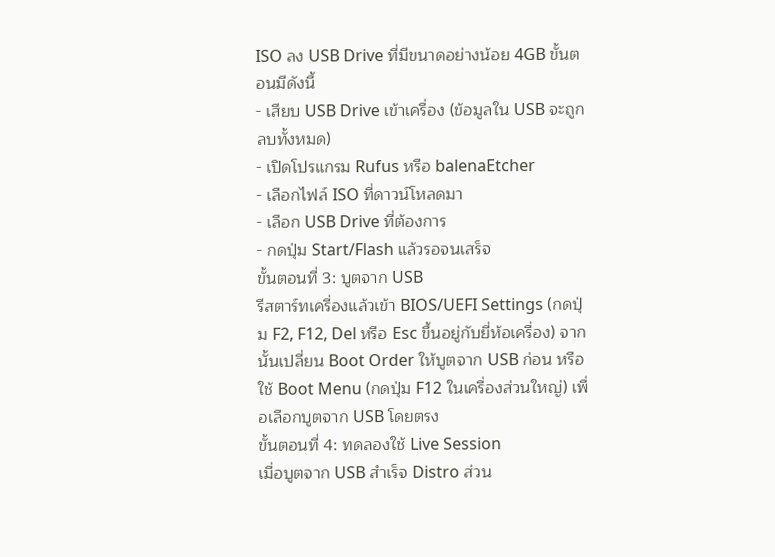ISO ลง USB Drive ที่มีขนาดอย่างน้อย 4GB ขั้นตอนมีดังนี้
- เสียบ USB Drive เข้าเครื่อง (ข้อมูลใน USB จะถูกลบทั้งหมด)
- เปิดโปรแกรม Rufus หรือ balenaEtcher
- เลือกไฟล์ ISO ที่ดาวน์โหลดมา
- เลือก USB Drive ที่ต้องการ
- กดปุ่ม Start/Flash แล้วรอจนเสร็จ
ขั้นตอนที่ 3: บูตจาก USB
รีสตาร์ทเครื่องแล้วเข้า BIOS/UEFI Settings (กดปุ่ม F2, F12, Del หรือ Esc ขึ้นอยู่กับยี่ห้อเครื่อง) จากนั้นเปลี่ยน Boot Order ให้บูตจาก USB ก่อน หรือใช้ Boot Menu (กดปุ่ม F12 ในเครื่องส่วนใหญ่) เพื่อเลือกบูตจาก USB โดยตรง
ขั้นตอนที่ 4: ทดลองใช้ Live Session
เมื่อบูตจาก USB สำเร็จ Distro ส่วน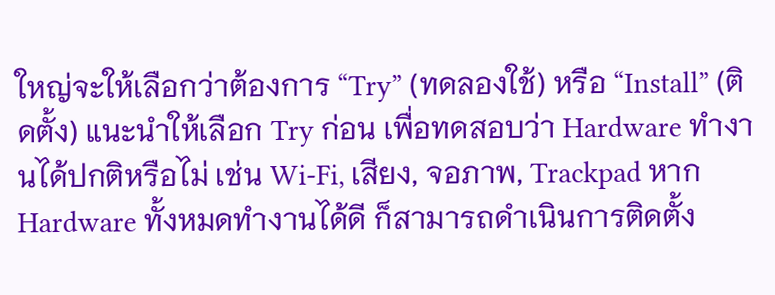ใหญ่จะให้เลือกว่าต้องการ “Try” (ทดลองใช้) หรือ “Install” (ติดตั้ง) แนะนำให้เลือก Try ก่อน เพื่อทดสอบว่า Hardware ทำงานได้ปกติหรือไม่ เช่น Wi-Fi, เสียง, จอภาพ, Trackpad หาก Hardware ทั้งหมดทำงานได้ดี ก็สามารถดำเนินการติดตั้ง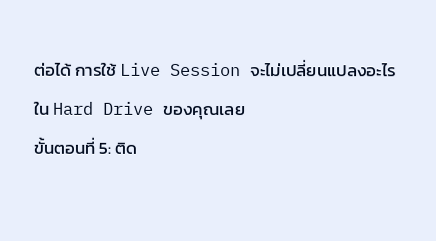ต่อได้ การใช้ Live Session จะไม่เปลี่ยนแปลงอะไรใน Hard Drive ของคุณเลย
ขั้นตอนที่ 5: ติด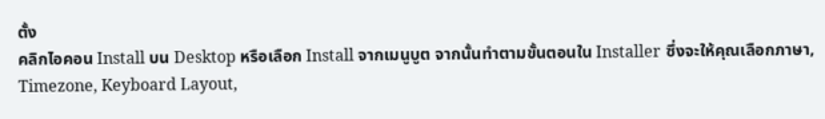ตั้ง
คลิกไอคอน Install บน Desktop หรือเลือก Install จากเมนูบูต จากนั้นทำตามขั้นตอนใน Installer ซึ่งจะให้คุณเลือกภาษา, Timezone, Keyboard Layout,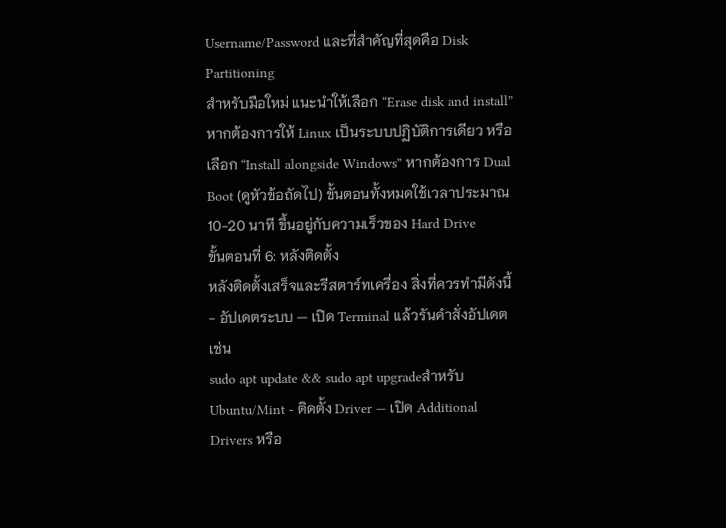Username/Password และที่สำคัญที่สุดคือ Disk Partitioning
สำหรับมือใหม่ แนะนำให้เลือก “Erase disk and install” หากต้องการให้ Linux เป็นระบบปฏิบัติการเดียว หรือเลือก “Install alongside Windows” หากต้องการ Dual Boot (ดูหัวข้อถัดไป) ขั้นตอนทั้งหมดใช้เวลาประมาณ 10-20 นาที ขึ้นอยู่กับความเร็วของ Hard Drive
ขั้นตอนที่ 6: หลังติดตั้ง
หลังติดตั้งเสร็จและรีสตาร์ทเครื่อง สิ่งที่ควรทำมีดังนี้
- อัปเดตระบบ — เปิด Terminal แล้วรันคำสั่งอัปเดต เช่น
sudo apt update && sudo apt upgradeสำหรับ Ubuntu/Mint - ติดตั้ง Driver — เปิด Additional Drivers หรือ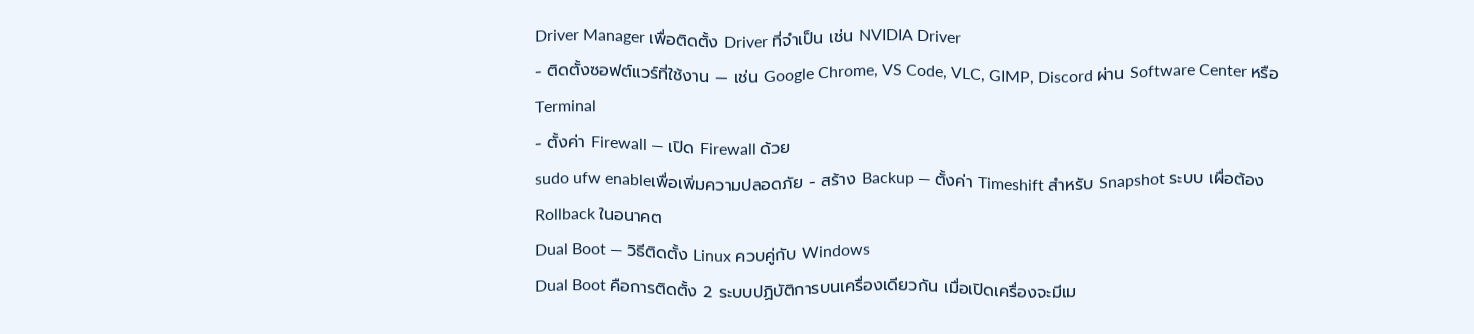Driver Manager เพื่อติดตั้ง Driver ที่จำเป็น เช่น NVIDIA Driver
- ติดตั้งซอฟต์แวร์ที่ใช้งาน — เช่น Google Chrome, VS Code, VLC, GIMP, Discord ผ่าน Software Center หรือ Terminal
- ตั้งค่า Firewall — เปิด Firewall ด้วย
sudo ufw enableเพื่อเพิ่มความปลอดภัย - สร้าง Backup — ตั้งค่า Timeshift สำหรับ Snapshot ระบบ เผื่อต้อง Rollback ในอนาคต
Dual Boot — วิธีติดตั้ง Linux ควบคู่กับ Windows
Dual Boot คือการติดตั้ง 2 ระบบปฏิบัติการบนเครื่องเดียวกัน เมื่อเปิดเครื่องจะมีเม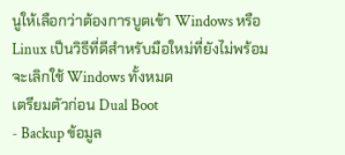นูให้เลือกว่าต้องการบูตเข้า Windows หรือ Linux เป็นวิธีที่ดีสำหรับมือใหม่ที่ยังไม่พร้อมจะเลิกใช้ Windows ทั้งหมด
เตรียมตัวก่อน Dual Boot
- Backup ข้อมูล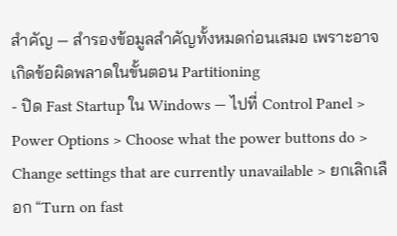สำคัญ — สำรองข้อมูลสำคัญทั้งหมดก่อนเสมอ เพราะอาจเกิดข้อผิดพลาดในขั้นตอน Partitioning
- ปิด Fast Startup ใน Windows — ไปที่ Control Panel > Power Options > Choose what the power buttons do > Change settings that are currently unavailable > ยกเลิกเลือก “Turn on fast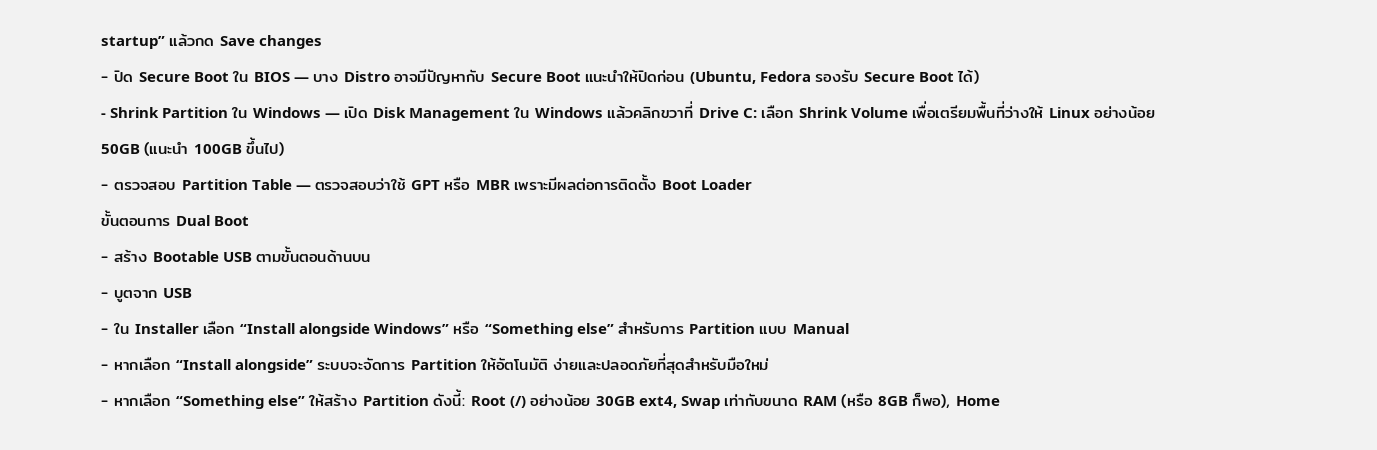startup” แล้วกด Save changes
- ปิด Secure Boot ใน BIOS — บาง Distro อาจมีปัญหากับ Secure Boot แนะนำให้ปิดก่อน (Ubuntu, Fedora รองรับ Secure Boot ได้)
- Shrink Partition ใน Windows — เปิด Disk Management ใน Windows แล้วคลิกขวาที่ Drive C: เลือก Shrink Volume เพื่อเตรียมพื้นที่ว่างให้ Linux อย่างน้อย 50GB (แนะนำ 100GB ขึ้นไป)
- ตรวจสอบ Partition Table — ตรวจสอบว่าใช้ GPT หรือ MBR เพราะมีผลต่อการติดตั้ง Boot Loader
ขั้นตอนการ Dual Boot
- สร้าง Bootable USB ตามขั้นตอนด้านบน
- บูตจาก USB
- ใน Installer เลือก “Install alongside Windows” หรือ “Something else” สำหรับการ Partition แบบ Manual
- หากเลือก “Install alongside” ระบบจะจัดการ Partition ให้อัตโนมัติ ง่ายและปลอดภัยที่สุดสำหรับมือใหม่
- หากเลือก “Something else” ให้สร้าง Partition ดังนี้: Root (/) อย่างน้อย 30GB ext4, Swap เท่ากับขนาด RAM (หรือ 8GB ก็พอ), Home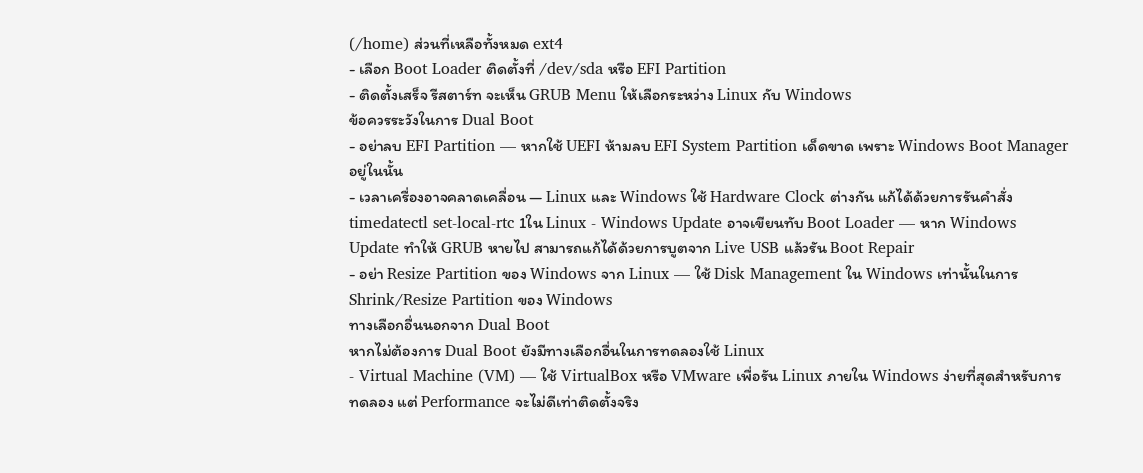(/home) ส่วนที่เหลือทั้งหมด ext4
- เลือก Boot Loader ติดตั้งที่ /dev/sda หรือ EFI Partition
- ติดตั้งเสร็จ รีสตาร์ท จะเห็น GRUB Menu ให้เลือกระหว่าง Linux กับ Windows
ข้อควรระวังในการ Dual Boot
- อย่าลบ EFI Partition — หากใช้ UEFI ห้ามลบ EFI System Partition เด็ดขาด เพราะ Windows Boot Manager อยู่ในนั้น
- เวลาเครื่องอาจคลาดเคลื่อน — Linux และ Windows ใช้ Hardware Clock ต่างกัน แก้ได้ด้วยการรันคำสั่ง
timedatectl set-local-rtc 1ใน Linux - Windows Update อาจเขียนทับ Boot Loader — หาก Windows Update ทำให้ GRUB หายไป สามารถแก้ได้ด้วยการบูตจาก Live USB แล้วรัน Boot Repair
- อย่า Resize Partition ของ Windows จาก Linux — ใช้ Disk Management ใน Windows เท่านั้นในการ Shrink/Resize Partition ของ Windows
ทางเลือกอื่นนอกจาก Dual Boot
หากไม่ต้องการ Dual Boot ยังมีทางเลือกอื่นในการทดลองใช้ Linux
- Virtual Machine (VM) — ใช้ VirtualBox หรือ VMware เพื่อรัน Linux ภายใน Windows ง่ายที่สุดสำหรับการทดลอง แต่ Performance จะไม่ดีเท่าติดตั้งจริง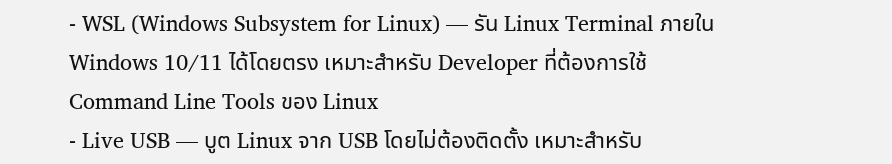- WSL (Windows Subsystem for Linux) — รัน Linux Terminal ภายใน Windows 10/11 ได้โดยตรง เหมาะสำหรับ Developer ที่ต้องการใช้ Command Line Tools ของ Linux
- Live USB — บูต Linux จาก USB โดยไม่ต้องติดตั้ง เหมาะสำหรับ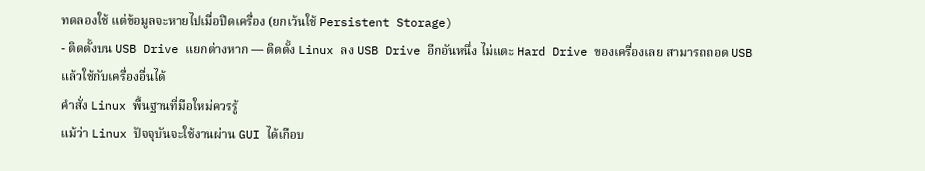ทดลองใช้ แต่ข้อมูลจะหายไปเมื่อปิดเครื่อง (ยกเว้นใช้ Persistent Storage)
- ติดตั้งบน USB Drive แยกต่างหาก — ติดตั้ง Linux ลง USB Drive อีกอันหนึ่ง ไม่แตะ Hard Drive ของเครื่องเลย สามารถถอด USB แล้วใช้กับเครื่องอื่นได้
คำสั่ง Linux พื้นฐานที่มือใหม่ควรรู้
แม้ว่า Linux ปัจจุบันจะใช้งานผ่าน GUI ได้เกือบ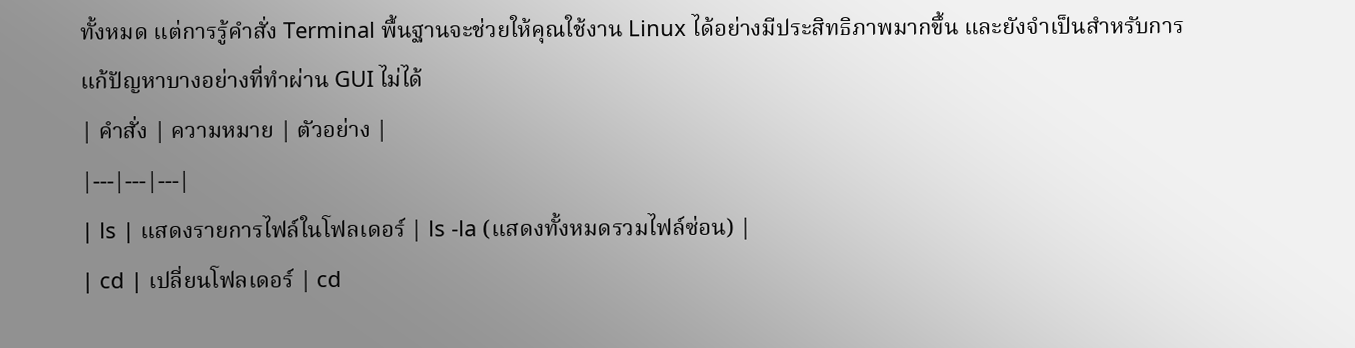ทั้งหมด แต่การรู้คำสั่ง Terminal พื้นฐานจะช่วยให้คุณใช้งาน Linux ได้อย่างมีประสิทธิภาพมากขึ้น และยังจำเป็นสำหรับการแก้ปัญหาบางอย่างที่ทำผ่าน GUI ไม่ได้
| คำสั่ง | ความหมาย | ตัวอย่าง |
|---|---|---|
| ls | แสดงรายการไฟล์ในโฟลเดอร์ | ls -la (แสดงทั้งหมดรวมไฟล์ซ่อน) |
| cd | เปลี่ยนโฟลเดอร์ | cd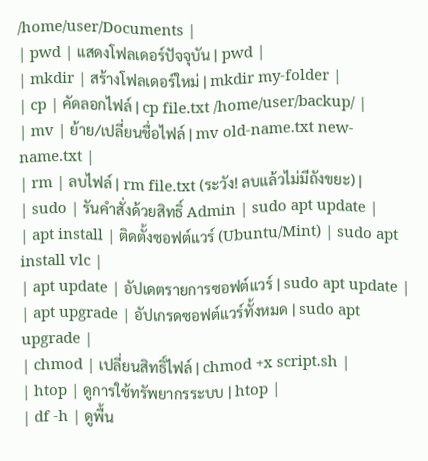/home/user/Documents |
| pwd | แสดงโฟลเดอร์ปัจจุบัน | pwd |
| mkdir | สร้างโฟลเดอร์ใหม่ | mkdir my-folder |
| cp | คัดลอกไฟล์ | cp file.txt /home/user/backup/ |
| mv | ย้าย/เปลี่ยนชื่อไฟล์ | mv old-name.txt new-name.txt |
| rm | ลบไฟล์ | rm file.txt (ระวัง! ลบแล้วไม่มีถังขยะ) |
| sudo | รันคำสั่งด้วยสิทธิ์ Admin | sudo apt update |
| apt install | ติดตั้งซอฟต์แวร์ (Ubuntu/Mint) | sudo apt install vlc |
| apt update | อัปเดตรายการซอฟต์แวร์ | sudo apt update |
| apt upgrade | อัปเกรดซอฟต์แวร์ทั้งหมด | sudo apt upgrade |
| chmod | เปลี่ยนสิทธิ์ไฟล์ | chmod +x script.sh |
| htop | ดูการใช้ทรัพยากรระบบ | htop |
| df -h | ดูพื้น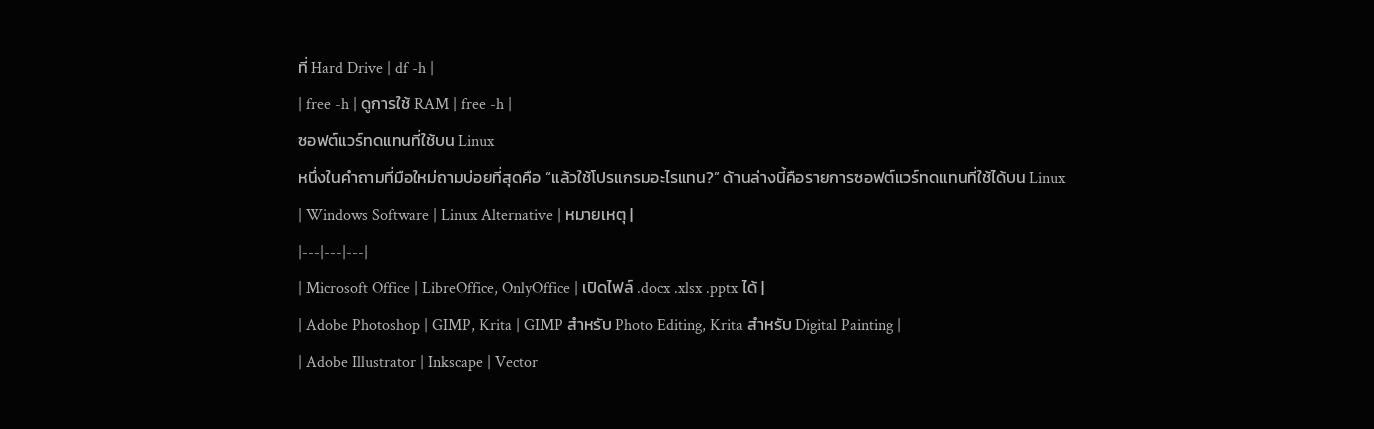ที่ Hard Drive | df -h |
| free -h | ดูการใช้ RAM | free -h |
ซอฟต์แวร์ทดแทนที่ใช้บน Linux
หนึ่งในคำถามที่มือใหม่ถามบ่อยที่สุดคือ “แล้วใช้โปรแกรมอะไรแทน?” ด้านล่างนี้คือรายการซอฟต์แวร์ทดแทนที่ใช้ได้บน Linux
| Windows Software | Linux Alternative | หมายเหตุ |
|---|---|---|
| Microsoft Office | LibreOffice, OnlyOffice | เปิดไฟล์ .docx .xlsx .pptx ได้ |
| Adobe Photoshop | GIMP, Krita | GIMP สำหรับ Photo Editing, Krita สำหรับ Digital Painting |
| Adobe Illustrator | Inkscape | Vector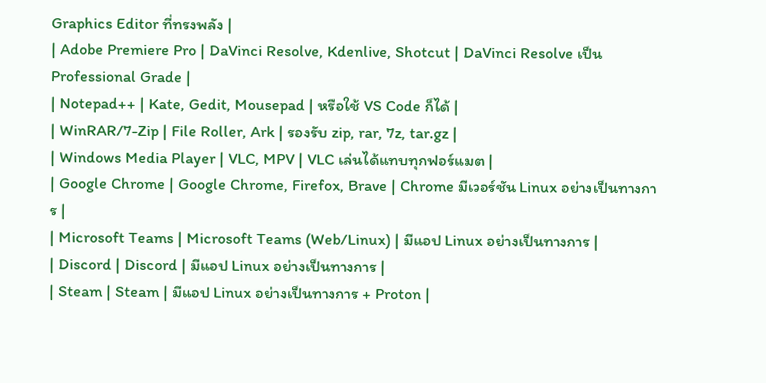Graphics Editor ที่ทรงพลัง |
| Adobe Premiere Pro | DaVinci Resolve, Kdenlive, Shotcut | DaVinci Resolve เป็น Professional Grade |
| Notepad++ | Kate, Gedit, Mousepad | หรือใช้ VS Code ก็ได้ |
| WinRAR/7-Zip | File Roller, Ark | รองรับ zip, rar, 7z, tar.gz |
| Windows Media Player | VLC, MPV | VLC เล่นได้แทบทุกฟอร์แมต |
| Google Chrome | Google Chrome, Firefox, Brave | Chrome มีเวอร์ชัน Linux อย่างเป็นทางการ |
| Microsoft Teams | Microsoft Teams (Web/Linux) | มีแอป Linux อย่างเป็นทางการ |
| Discord | Discord | มีแอป Linux อย่างเป็นทางการ |
| Steam | Steam | มีแอป Linux อย่างเป็นทางการ + Proton |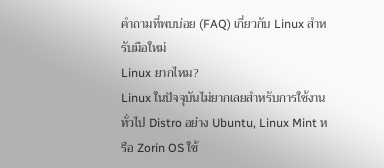คำถามที่พบบ่อย (FAQ) เกี่ยวกับ Linux สำหรับมือใหม่
Linux ยากไหม?
Linux ในปัจจุบันไม่ยากเลยสำหรับการใช้งานทั่วไป Distro อย่าง Ubuntu, Linux Mint หรือ Zorin OS ใช้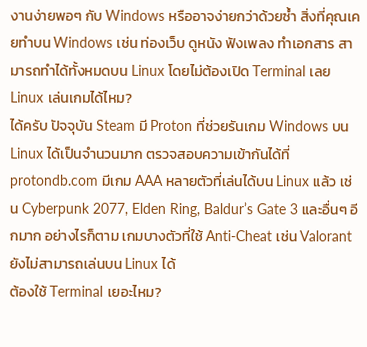งานง่ายพอๆ กับ Windows หรืออาจง่ายกว่าด้วยซ้ำ สิ่งที่คุณเคยทำบน Windows เช่น ท่องเว็บ ดูหนัง ฟังเพลง ทำเอกสาร สามารถทำได้ทั้งหมดบน Linux โดยไม่ต้องเปิด Terminal เลย
Linux เล่นเกมได้ไหม?
ได้ครับ ปัจจุบัน Steam มี Proton ที่ช่วยรันเกม Windows บน Linux ได้เป็นจำนวนมาก ตรวจสอบความเข้ากันได้ที่ protondb.com มีเกม AAA หลายตัวที่เล่นได้บน Linux แล้ว เช่น Cyberpunk 2077, Elden Ring, Baldur’s Gate 3 และอื่นๆ อีกมาก อย่างไรก็ตาม เกมบางตัวที่ใช้ Anti-Cheat เช่น Valorant ยังไม่สามารถเล่นบน Linux ได้
ต้องใช้ Terminal เยอะไหม?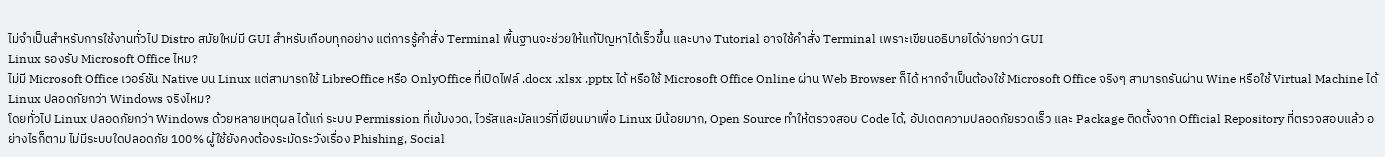ไม่จำเป็นสำหรับการใช้งานทั่วไป Distro สมัยใหม่มี GUI สำหรับเกือบทุกอย่าง แต่การรู้คำสั่ง Terminal พื้นฐานจะช่วยให้แก้ปัญหาได้เร็วขึ้น และบาง Tutorial อาจใช้คำสั่ง Terminal เพราะเขียนอธิบายได้ง่ายกว่า GUI
Linux รองรับ Microsoft Office ไหม?
ไม่มี Microsoft Office เวอร์ชัน Native บน Linux แต่สามารถใช้ LibreOffice หรือ OnlyOffice ที่เปิดไฟล์ .docx .xlsx .pptx ได้ หรือใช้ Microsoft Office Online ผ่าน Web Browser ก็ได้ หากจำเป็นต้องใช้ Microsoft Office จริงๆ สามารถรันผ่าน Wine หรือใช้ Virtual Machine ได้
Linux ปลอดภัยกว่า Windows จริงไหม?
โดยทั่วไป Linux ปลอดภัยกว่า Windows ด้วยหลายเหตุผล ได้แก่ ระบบ Permission ที่เข้มงวด, ไวรัสและมัลแวร์ที่เขียนมาเพื่อ Linux มีน้อยมาก, Open Source ทำให้ตรวจสอบ Code ได้, อัปเดตความปลอดภัยรวดเร็ว และ Package ติดตั้งจาก Official Repository ที่ตรวจสอบแล้ว อย่างไรก็ตาม ไม่มีระบบใดปลอดภัย 100% ผู้ใช้ยังคงต้องระมัดระวังเรื่อง Phishing, Social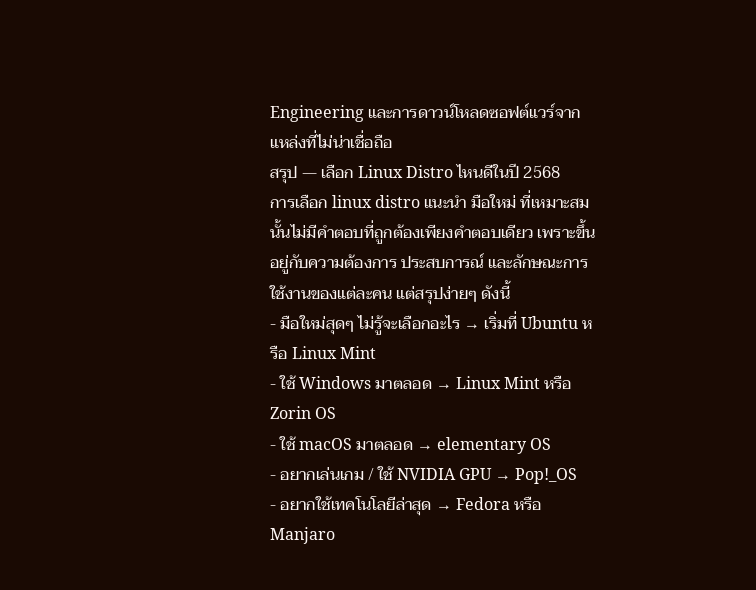Engineering และการดาวน์โหลดซอฟต์แวร์จากแหล่งที่ไม่น่าเชื่อถือ
สรุป — เลือก Linux Distro ไหนดีในปี 2568
การเลือก linux distro แนะนำ มือใหม่ ที่เหมาะสมนั้นไม่มีคำตอบที่ถูกต้องเพียงคำตอบเดียว เพราะขึ้นอยู่กับความต้องการ ประสบการณ์ และลักษณะการใช้งานของแต่ละคน แต่สรุปง่ายๆ ดังนี้
- มือใหม่สุดๆ ไม่รู้จะเลือกอะไร → เริ่มที่ Ubuntu หรือ Linux Mint
- ใช้ Windows มาตลอด → Linux Mint หรือ Zorin OS
- ใช้ macOS มาตลอด → elementary OS
- อยากเล่นเกม / ใช้ NVIDIA GPU → Pop!_OS
- อยากใช้เทคโนโลยีล่าสุด → Fedora หรือ Manjaro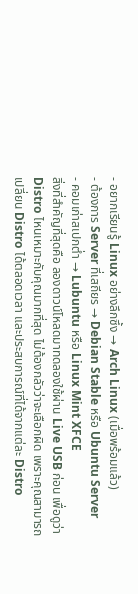- อยากเรียนรู้ Linux อย่างลึกซึ้ง → Arch Linux (เมื่อพร้อมแล้ว)
- ต้องการ Server ที่เสถียร → Debian Stable หรือ Ubuntu Server
- คอมเก่าสเปกต่ำ → Lubuntu หรือ Linux Mint XFCE
สิ่งที่สำคัญที่สุดคือ ลองดาวน์โหลดมาทดลองใช้ผ่าน Live USB ก่อน เพื่อดูว่า Distro ไหนเหมาะกับคุณมากที่สุด ไม่ต้องกลัวว่าจะเลือกผิด เพราะคุณสามารถเปลี่ยน Distro ได้ตลอดเวลา และประสบการณ์ที่ได้จากแต่ละ Distro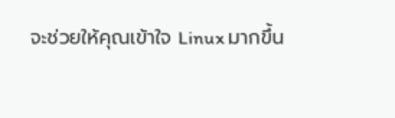จะช่วยให้คุณเข้าใจ Linux มากขึ้น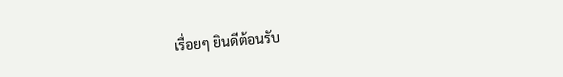เรื่อยๆ ยินดีต้อนรับ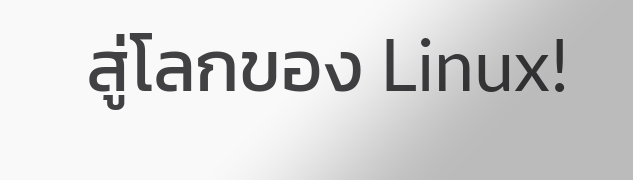สู่โลกของ Linux!